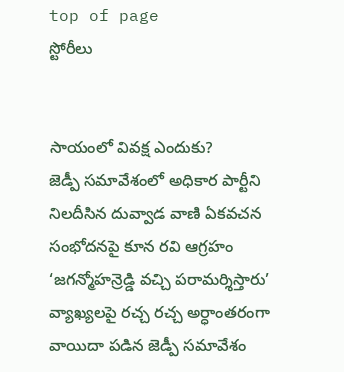top of page
స్టోరీలు


సాయంలో వివక్ష ఎందుకు?
జెడ్పీ సమావేశంలో అధికార పార్టీని నిలదీసిన దువ్వాడ వాణి ఏకవచన సంభోదనపై కూన రవి ఆగ్రహం ‘జగన్మోహన్రెడ్డి వచ్చి పరామర్శిస్తారు’ వ్యాఖ్యలపై రచ్చ రచ్చ అర్ధాంతరంగా వాయిదా పడిన జెడ్పీ సమావేశం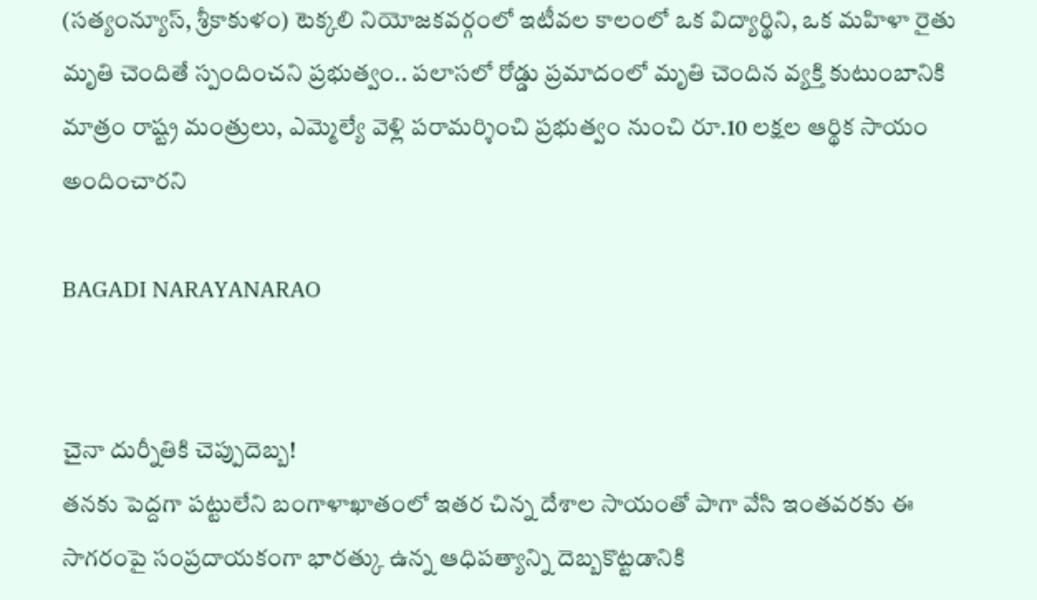(సత్యంన్యూస్, శ్రీకాకుళం) టెక్కలి నియోజకవర్గంలో ఇటీవల కాలంలో ఒక విద్యార్థిని, ఒక మహిళా రైతు మృతి చెందితే స్పందించని ప్రభుత్వం.. పలాసలో రోడ్డు ప్రమాదంలో మృతి చెందిన వ్యక్తి కుటుంబానికి మాత్రం రాష్ట్ర మంత్రులు, ఎమ్మెల్యే వెళ్లి పరామర్శించి ప్రభుత్వం నుంచి రూ.10 లక్షల ఆర్థిక సాయం అందించారని

BAGADI NARAYANARAO


చైనా దుర్నీతికి చెప్పుదెబ్బ!
తనకు పెద్దగా పట్టులేని బంగాళాఖాతంలో ఇతర చిన్న దేశాల సాయంతో పాగా వేసి ఇంతవరకు ఈ సాగరంపై సంప్రదాయకంగా భారత్కు ఉన్న ఆధిపత్యాన్ని దెబ్బకొట్టడానికి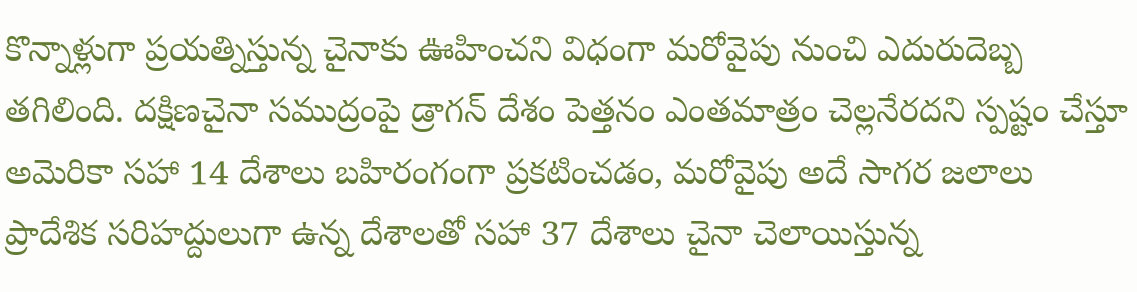కొన్నాళ్లుగా ప్రయత్నిస్తున్న చైనాకు ఊహించని విధంగా మరోవైపు నుంచి ఎదురుదెబ్బ తగిలింది. దక్షిణచైనా సముద్రంపై డ్రాగన్ దేశం పెత్తనం ఎంతమాత్రం చెల్లనేరదని స్పష్టం చేస్తూ అమెరికా సహా 14 దేశాలు బహిరంగంగా ప్రకటించడం, మరోవైపు అదే సాగర జలాలు ప్రాదేశిక సరిహద్దులుగా ఉన్న దేశాలతో సహా 37 దేశాలు చైనా చెలాయిస్తున్న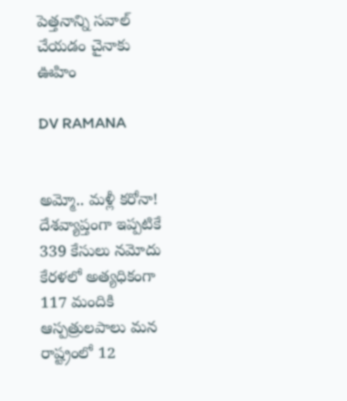పెత్తనాన్ని సవాల్ చేయడం చైనాకు ఊహిం

DV RAMANA


అమ్మో.. మళ్లీ కరోనా!
దేశవ్యాప్తంగా ఇప్పటికే 339 కేసులు నమోదు కేరళలో అత్యధికంగా 117 మందికి ఆస్పత్రులపాలు మన రాష్ట్రంలో 12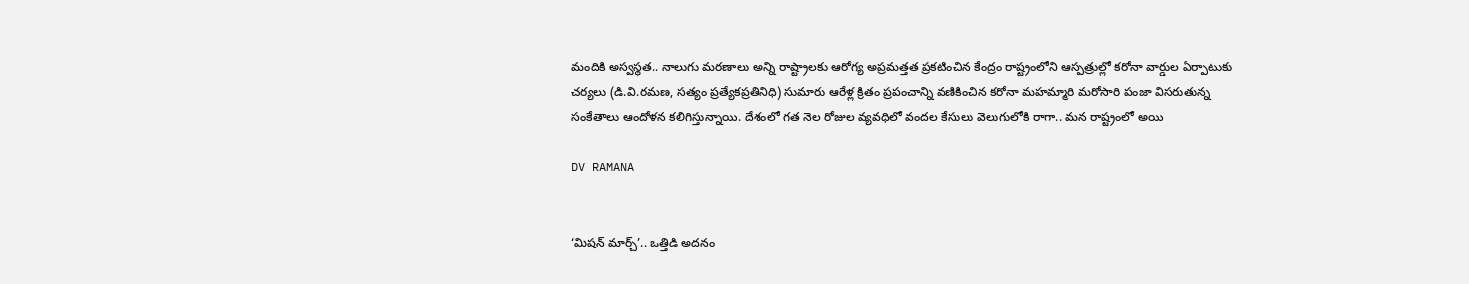మందికి అస్వస్థత.. నాలుగు మరణాలు అన్ని రాష్ట్రాలకు ఆరోగ్య అప్రమత్తత ప్రకటించిన కేంద్రం రాష్ట్రంలోని ఆస్పత్రుల్లో కరోనా వార్డుల ఏర్పాటుకు చర్యలు (డి.వి.రమణ, సత్యం ప్రత్యేకప్రతినిధి) సుమారు ఆరేళ్ల క్రితం ప్రపంచాన్ని వణికించిన కరోనా మహమ్మారి మరోసారి పంజా విసరుతున్న సంకేతాలు ఆందోళన కలిగిస్తున్నాయి. దేశంలో గత నెల రోజుల వ్యవధిలో వందల కేసులు వెలుగులోకి రాగా.. మన రాష్ట్రంలో అయి

DV RAMANA


‘మిషన్ మార్చ్’.. ఒత్తిడి అదనం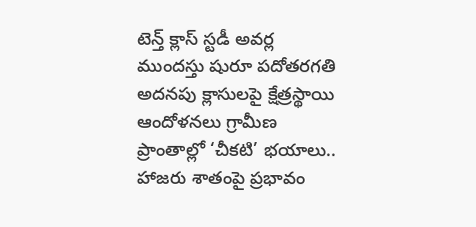టెన్త్ క్లాస్ స్టడీ అవర్ల ముందస్తు షురూ పదోతరగతి అదనపు క్లాసులపై క్షేత్రస్థాయి ఆందోళనలు గ్రామీణ ప్రాంతాల్లో ‘చీకటి’ భయాలు.. హాజరు శాతంపై ప్రభావం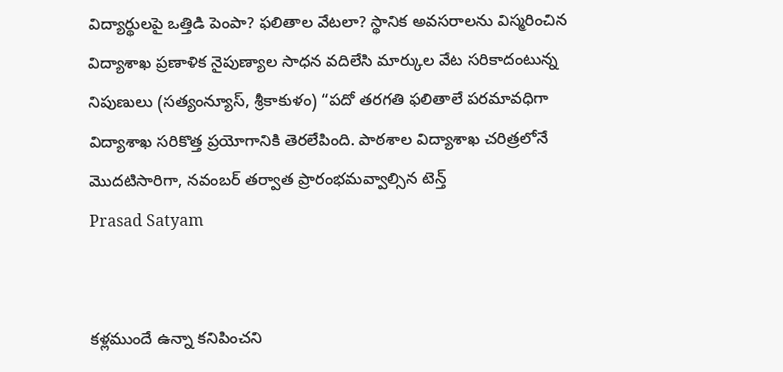విద్యార్థులపై ఒత్తిడి పెంపా? ఫలితాల వేటలా? స్థానిక అవసరాలను విస్మరించిన విద్యాశాఖ ప్రణాళిక నైపుణ్యాల సాధన వదిలేసి మార్కుల వేట సరికాదంటున్న నిపుణులు (సత్యంన్యూస్, శ్రీకాకుళం) “పదో తరగతి ఫలితాలే పరమావధిగా విద్యాశాఖ సరికొత్త ప్రయోగానికి తెరలేపింది. పాఠశాల విద్యాశాఖ చరిత్రలోనే మొదటిసారిగా, నవంబర్ తర్వాత ప్రారంభమవ్వాల్సిన టెన్త్
Prasad Satyam


కళ్లముందే ఉన్నా కనిపించని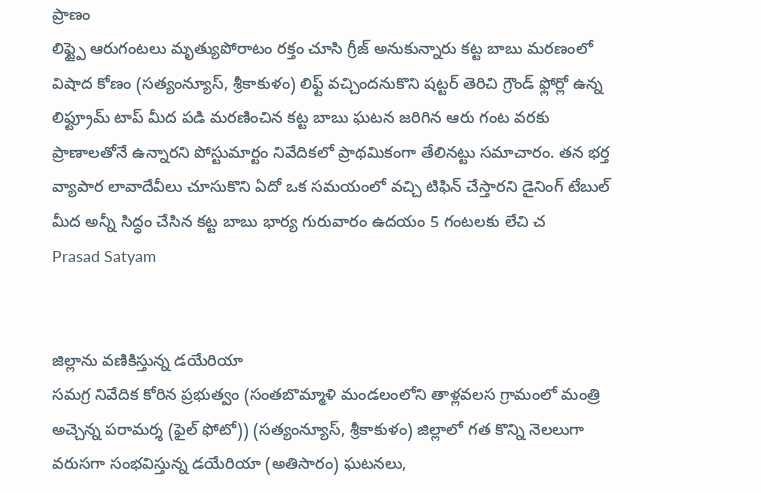ప్రాణం
లిఫ్ట్పై ఆరుగంటలు మృత్యుపోరాటం రక్తం చూసి గ్రీజ్ అనుకున్నారు కట్ట బాబు మరణంలో విషాద కోణం (సత్యంన్యూస్, శ్రీకాకుళం) లిఫ్ట్ వచ్చిందనుకొని షట్టర్ తెరిచి గ్రౌండ్ ఫ్లోర్లో ఉన్న లిఫ్ట్రూమ్ టాప్ మీద పడి మరణించిన కట్ట బాబు ఘటన జరిగిన ఆరు గంట వరకు ప్రాణాలతోనే ఉన్నారని పోస్టుమార్టం నివేదికలో ప్రాథమికంగా తేలినట్టు సమాచారం. తన భర్త వ్యాపార లావాదేవీలు చూసుకొని ఏదో ఒక సమయంలో వచ్చి టిఫిన్ చేస్తారని డైనింగ్ టేబుల్ మీద అన్నీ సిద్ధం చేసిన కట్ట బాబు భార్య గురువారం ఉదయం 5 గంటలకు లేచి చ
Prasad Satyam


జిల్లాను వణికిస్తున్న డయేరియా
సమగ్ర నివేదిక కోరిన ప్రభుత్వం (సంతబొమ్మాళి మండలంలోని తాళ్లవలస గ్రామంలో మంత్రి అచ్చెన్న పరామర్శ (ఫైల్ ఫోటో)) (సత్యంన్యూస్, శ్రీకాకుళం) జిల్లాలో గత కొన్ని నెలలుగా వరుసగా సంభవిస్తున్న డయేరియా (అతిసారం) ఘటనలు,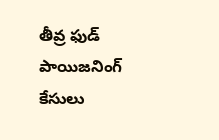తీవ్ర ఫుడ్ పాయిజనింగ్ కేసులు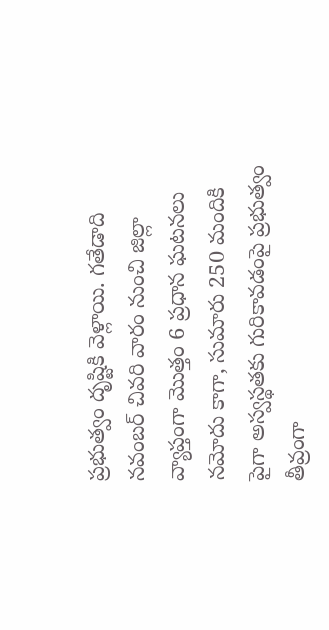ప్రభుత్వం దృష్టికి వెళ్లాయి. గతేడాది నవంబర్ చివరి వారం నుంచి జిల్లా వ్యాప్తంగా మొత్తం 6 ప్రధాన ఘటనలు నమోదు కాగా, సుమారు 250 మందికి పైగా అస్వస్థతకు గురికావడంపై ప్రభుత్వం తీవ్రంగా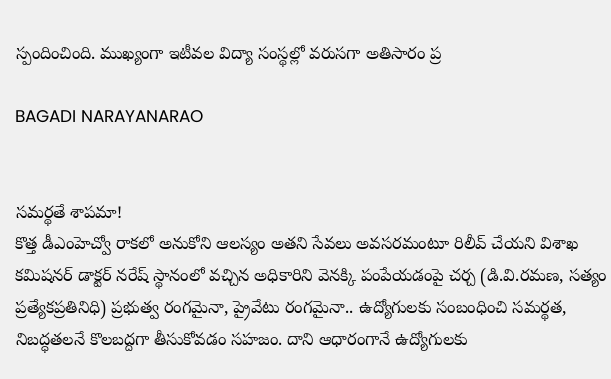స్పందించింది. ముఖ్యంగా ఇటీవల విద్యా సంస్థల్లో వరుసగా అతిసారం ప్ర

BAGADI NARAYANARAO


సమర్థతే శాపమా!
కొత్త డీఎంహెచ్వో రాకలో అనుకోని ఆలస్యం అతని సేవలు అవసరమంటూ రిలీవ్ చేయని విశాఖ కమిషనర్ డాక్టర్ నరేష్ స్థానంలో వచ్చిన అధికారిని వెనక్కి పంపేయడంపై చర్చ (డి.వి.రమణ, సత్యం ప్రత్యేకప్రతినిధి) ప్రభుత్వ రంగమైనా, ప్రైవేటు రంగమైనా.. ఉద్యోగులకు సంబంధించి సమర్థత, నిబద్ధతలనే కొలబద్దగా తీసుకోవడం సహజం. దాని ఆధారంగానే ఉద్యోగులకు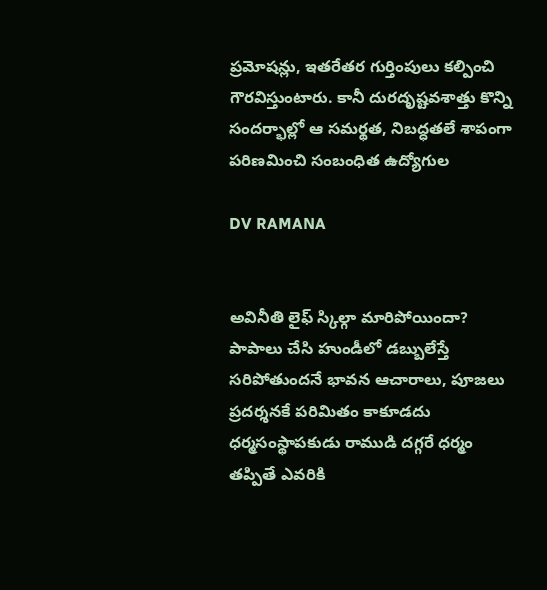ప్రమోషన్లు, ఇతరేతర గుర్తింపులు కల్పించి గౌరవిస్తుంటారు. కానీ దురదృష్టవశాత్తు కొన్ని సందర్భాల్లో ఆ సమర్థత, నిబద్ధతలే శాపంగా పరిణమించి సంబంధిత ఉద్యోగుల

DV RAMANA


అవినీతి లైఫ్ స్కిల్గా మారిపోయిందా?
పాపాలు చేసి హుండీలో డబ్బులేస్తే సరిపోతుందనే భావన ఆచారాలు, పూజలు ప్రదర్శనకే పరిమితం కాకూడదు ధర్మసంస్థాపకుడు రాముడి దగ్గరే ధర్మం తప్పితే ఎవరికి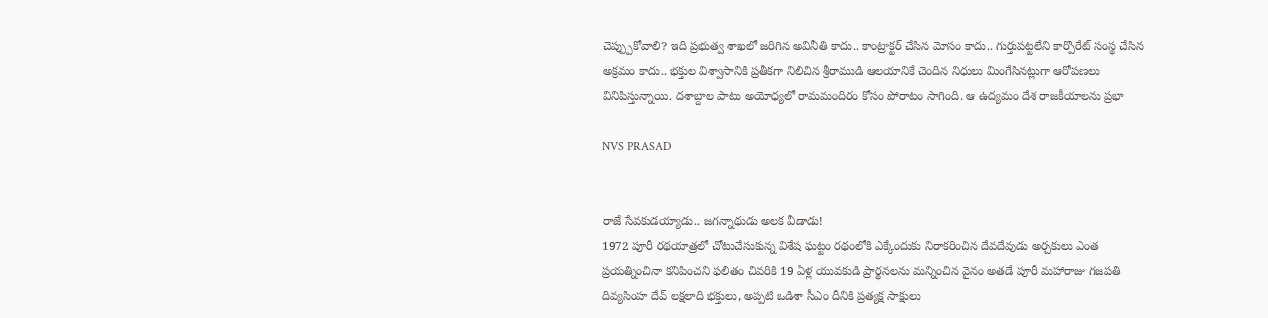చెప్ప్పుకోవాలి? ఇది ప్రభుత్వ శాఖలో జరిగిన అవినీతి కాదు.. కాంట్రాక్టర్ చేసిన మోసం కాదు.. గుర్తుపట్టలేని కార్పొరేట్ సంస్థ చేసిన అక్రమం కాదు.. భక్తుల విశ్వాసానికి ప్రతీకగా నిలిచిన శ్రీరాముడి ఆలయానికే చెందిన నిధులు మింగేసినట్లుగా ఆరోపణలు వినిపిస్తున్నాయి. దశాబ్దాల పాటు అయోధ్యలో రామమందిరం కోసం పోరాటం సాగింది. ఆ ఉద్యమం దేశ రాజకీయాలను ప్రభా

NVS PRASAD


రాజే సేవకుడయ్యాడు.. జగన్నాథుడు అలక వీడాడు!
1972 పూరీ రథయాత్రలో చోటుచేసుకున్న విశేష ఘట్టం రథంలోకి ఎక్కేందుకు నిరాకరించిన దేవదేవుడు అర్చకులు ఎంత ప్రయత్నించినా కనిపించని ఫలితం చివరికి 19 ఏళ్ల యువకుడి ప్రార్థనలను మన్నించిన వైనం అతడే పూరీ మహారాజు గజపతి దివ్యసింహ దేవ్ లక్షలాది భక్తులు, అప్పటి ఒడిశా సీఎం దీనికి ప్రత్యక్ష సాక్షులు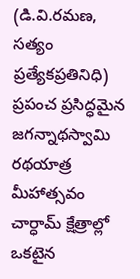(డి.వి.రమణ, సత్యం ప్రత్యేకప్రతినిధి) ప్రపంచ ప్రసిద్ధమైన జగన్నాథస్వామి రథయాత్ర మీహాత్సవం చార్ధామ్ క్షేత్రాల్లో ఒకటైన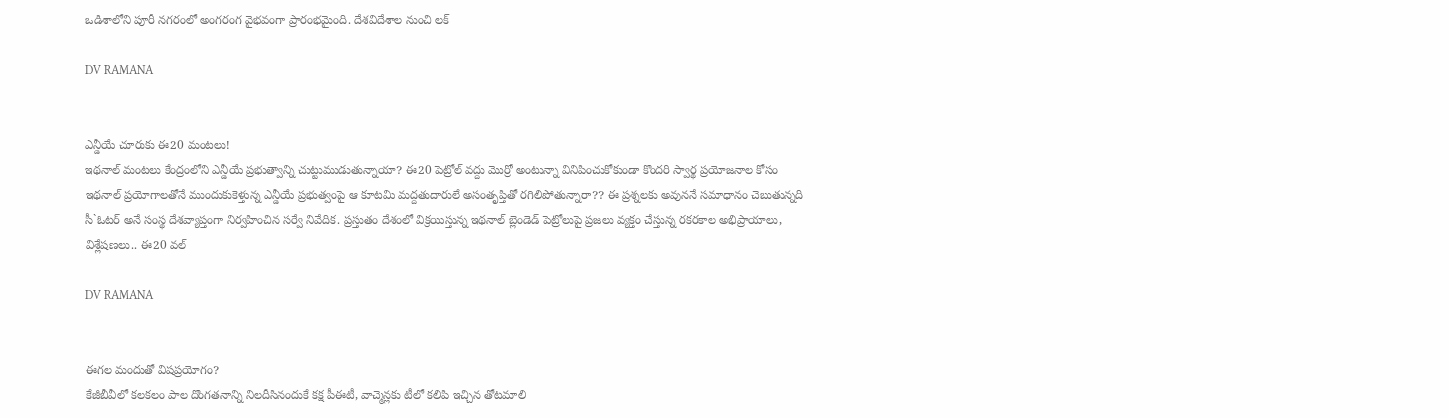ఒడిశాలోని పూరీ నగరంలో అంగరంగ వైభవంగా ప్రారంభమైంది. దేశవిదేశాల నుంచి లక్

DV RAMANA


ఎన్డీయే చూరుకు ఈ20 మంటలు!
ఇథనాల్ మంటలు కేంద్రంలోని ఎన్డీయే ప్రభుత్వాన్ని చుట్టుముడుతున్నాయా? ఈ20 పెట్రోల్ వద్దు మొర్రో అంటున్నా వినిపించుకోకుండా కొందరి స్వార్థ ప్రయోజనాల కోసం ఇథనాల్ ప్రయోగాలతోనే ముందుకుకెళ్తున్న ఎన్డీయే ప్రభుత్వంపై ఆ కూటమి మద్దతుదారులే అసంతృప్తితో రగిలిపోతున్నారా?? ఈ ప్రశ్నలకు అవుననే సమాధానం చెబుతున్నది సీ`ఓటర్ అనే సంస్థ దేశవ్యాప్తంగా నిర్వహించిన సర్వే నివేదిక. ప్రస్తుతం దేశంలో విక్రయిస్తున్న ఇథనాల్ బ్లెండెడ్ పెట్రోలుపై ప్రజలు వ్యక్తం చేస్తున్న రకరకాల అభిప్రాయాలు, విశ్లేషణలు.. ఈ20 వల్

DV RAMANA


ఈగల మందుతో విషప్రయోగం?
కేజీబీవీలో కలకలం పాల దొంగతనాన్ని నిలదీసినందుకే కక్ష పీఈటీ, వాచ్మెన్లకు టీలో కలిపి ఇచ్చిన తోటమాలి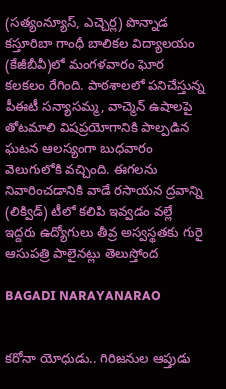(సత్యంన్యూస్, ఎచ్చెర్ల) పొన్నాడ కస్తూరిబా గాంధీ బాలికల విద్యాలయం (కేజీబీవీ)లో మంగళవారం ఘోర కలకలం రేగింది. పాఠశాలలో పనిచేస్తున్న పీఈటీ సన్యాసమ్మ, వాచ్మెన్ ఉషాలపై తోటమాలి విషప్రయోగానికి పాల్పడిన ఘటన ఆలస్యంగా బుధవారం వెలుగులోకి వచ్చింది. ఈగలను నివారించడానికి వాడే రసాయన ద్రవాన్ని (లిక్విడ్) టీలో కలిపి ఇవ్వడం వల్లే ఇద్దరు ఉద్యోగులు తీవ్ర అస్వస్థతకు గురై ఆసుపత్రి పాలైనట్లు తెలుస్తోంద

BAGADI NARAYANARAO


కరోనా యోధుడు.. గిరిజనుల ఆప్తుడు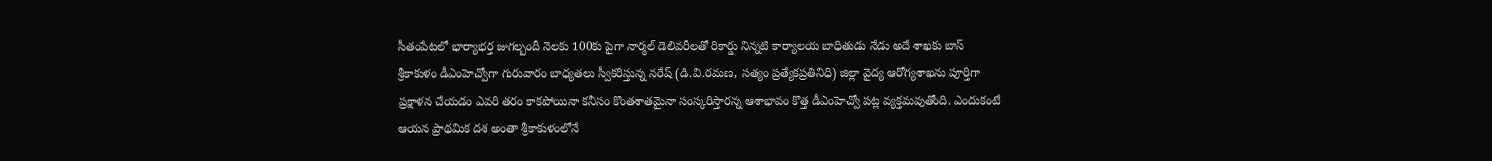సీతంపేటలో భార్యాభర్త జుగల్బందీ నెలకు 100కు పైగా నార్మల్ డెలివరీలతో రికార్డు నిన్నటి కార్యాలయ బాధితుడు నేడు అదే శాఖకు బాస్ శ్రీకాకుళం డీఎంహెచ్వోగా గురువారం బాధ్యతలు స్వీకరిస్తున్న నరేష్ (డి.వి.రమణ, సత్యం ప్రత్యేకప్రతినిధి) జిల్లా వైద్య ఆరోగ్యశాఖను పూర్తిగా ప్రక్షాళన చేయడం ఎవరి తరం కాకపోయినా కనీసం కొంతశాతమైనా సంస్కరిస్తారన్న ఆశాభావం కొత్త డీఎంహెచ్వో పట్ల వ్యక్తమవుతోంది. ఎందుకంటే ఆయన ప్రాథమిక దశ అంతా శ్రీకాకుళంలోనే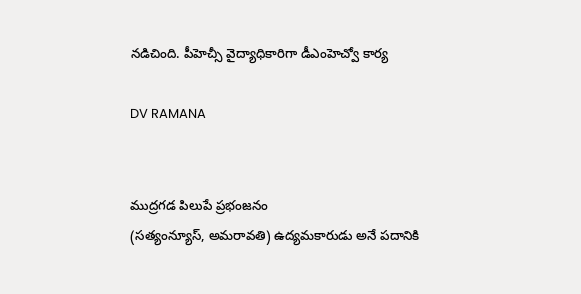నడిచింది. పీహెచ్సీ వైద్యాధికారిగా డీఎంహెచ్వో కార్య

DV RAMANA


ముద్రగడ పిలుపే ప్రభంజనం
(సత్యంన్యూస్, అమరావతి) ఉద్యమకారుడు అనే పదానికి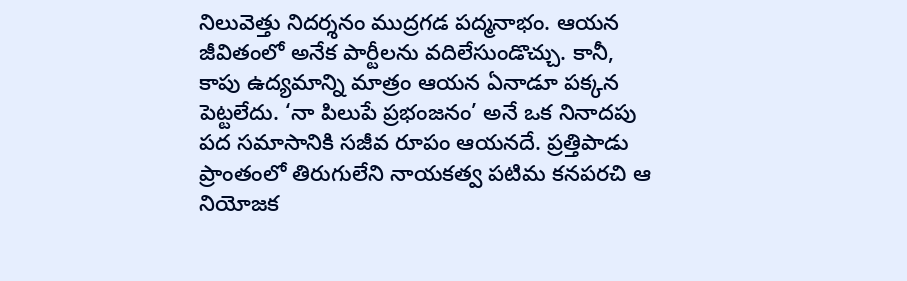నిలువెత్తు నిదర్శనం ముద్రగడ పద్మనాభం. ఆయన జీవితంలో అనేక పార్టీలను వదిలేసుండొచ్చు. కానీ, కాపు ఉద్యమాన్ని మాత్రం ఆయన ఏనాడూ పక్కన పెట్టలేదు. ‘నా పిలుపే ప్రభంజనం’ అనే ఒక నినాదపు పద సమాసానికి సజీవ రూపం ఆయనదే. ప్రత్తిపాడు ప్రాంతంలో తిరుగులేని నాయకత్వ పటిమ కనపరచి ఆ నియోజక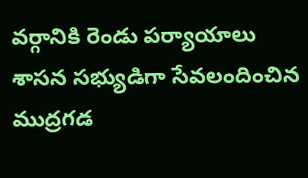వర్గానికి రెండు పర్యాయాలు శాసన సభ్యుడిగా సేవలందించిన ముద్రగడ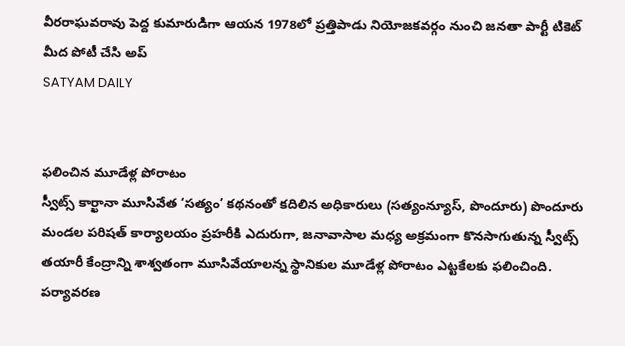వీరరాఘవరావు పెద్ద కుమారుడిగా ఆయన 1978లో ప్రత్తిపాడు నియోజకవర్గం నుంచి జనతా పార్టీ టికెట్ మీద పోటీ చేసి అప్
SATYAM DAILY


ఫలించిన మూడేళ్ల పోరాటం
స్వీట్స్ కార్ఖానా మూసివేత ‘సత్యం’ కథనంతో కదిలిన అధికారులు (సత్యంన్యూస్, పొందూరు) పొందూరు మండల పరిషత్ కార్యాలయం ప్రహరీకి ఎదురుగా, జనావాసాల మధ్య అక్రమంగా కొనసాగుతున్న స్వీట్స్ తయారీ కేంద్రాన్ని శాశ్వతంగా మూసివేయాలన్న స్థానికుల మూడేళ్ల పోరాటం ఎట్టకేలకు ఫలించింది. పర్యావరణ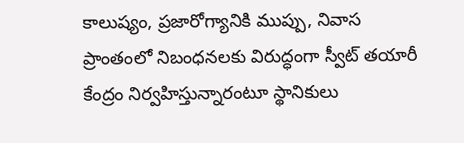కాలుష్యం, ప్రజారోగ్యానికి ముప్పు, నివాస ప్రాంతంలో నిబంధనలకు విరుద్ధంగా స్వీట్ తయారీ కేంద్రం నిర్వహిస్తున్నారంటూ స్థానికులు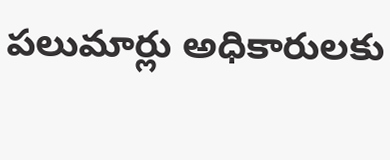పలుమార్లు అధికారులకు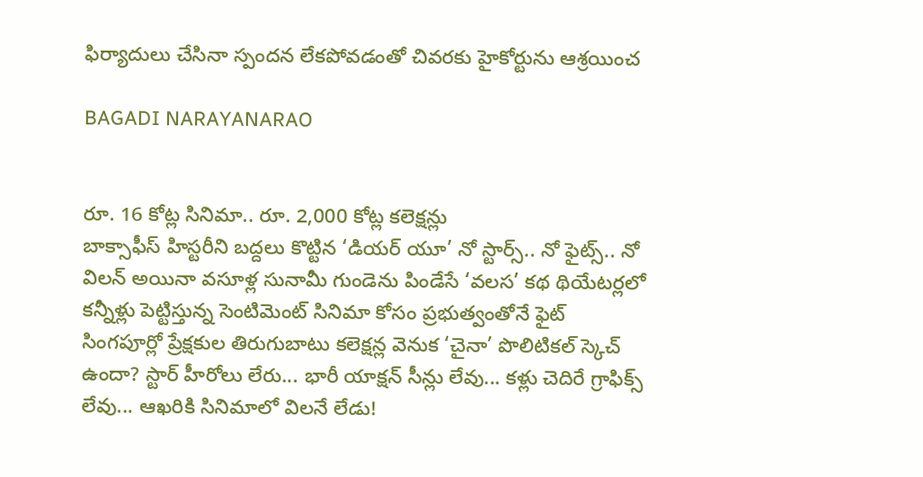ఫిర్యాదులు చేసినా స్పందన లేకపోవడంతో చివరకు హైకోర్టును ఆశ్రయించ

BAGADI NARAYANARAO


రూ. 16 కోట్ల సినిమా.. రూ. 2,000 కోట్ల కలెక్షన్లు
బాక్సాఫీస్ హిస్టరీని బద్దలు కొట్టిన ‘డియర్ యూ’ నో స్టార్స్.. నో ఫైట్స్.. నో విలన్ అయినా వసూళ్ల సునామీ గుండెను పిండేసే ‘వలస’ కథ థియేటర్లలో కన్నీళ్లు పెట్టిస్తున్న సెంటిమెంట్ సినిమా కోసం ప్రభుత్వంతోనే ఫైట్ సింగపూర్లో ప్రేక్షకుల తిరుగుబాటు కలెక్షన్ల వెనుక ‘చైనా’ పొలిటికల్ స్కెచ్ ఉందా? స్టార్ హీరోలు లేరు... భారీ యాక్షన్ సీన్లు లేవు... కళ్లు చెదిరే గ్రాఫిక్స్ లేవు... ఆఖరికి సినిమాలో విలనే లేడు!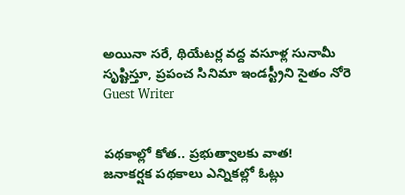అయినా సరే, థియేటర్ల వద్ద వసూళ్ల సునామీ సృష్టిస్తూ, ప్రపంచ సినిమా ఇండస్ట్రీని సైతం నోరె
Guest Writer


పథకాల్లో కోత.. ప్రభుత్వాలకు వాత!
జనాకర్షక పథకాలు ఎన్నికల్లో ఓట్లు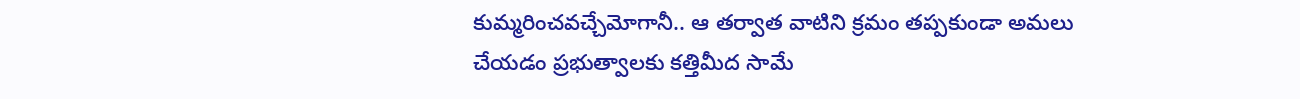కుమ్మరించవచ్చేమోగానీ.. ఆ తర్వాత వాటిని క్రమం తప్పకుండా అమలు చేయడం ప్రభుత్వాలకు కత్తిమీద సామే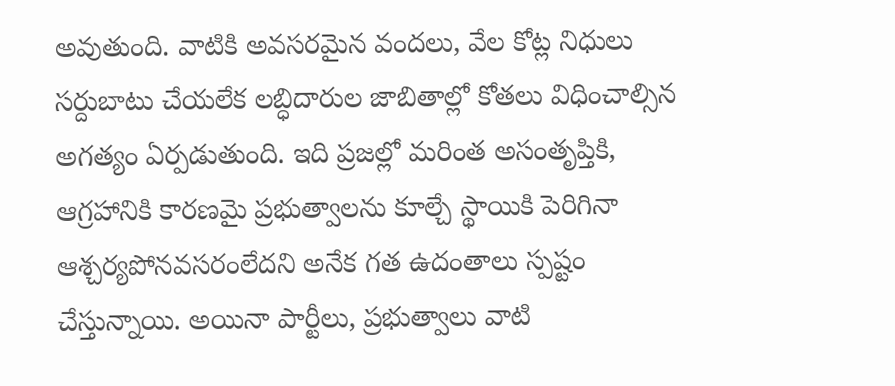అవుతుంది. వాటికి అవసరమైన వందలు, వేల కోట్ల నిధులు సర్దుబాటు చేయలేక లబ్ధిదారుల జాబితాల్లో కోతలు విధించాల్సిన అగత్యం ఏర్పడుతుంది. ఇది ప్రజల్లో మరింత అసంతృప్తికి, ఆగ్రహానికి కారణమై ప్రభుత్వాలను కూల్చే స్థాయికి పెరిగినా ఆశ్చర్యపోనవసరంలేదని అనేక గత ఉదంతాలు స్పష్టం చేస్తున్నాయి. అయినా పార్టీలు, ప్రభుత్వాలు వాటి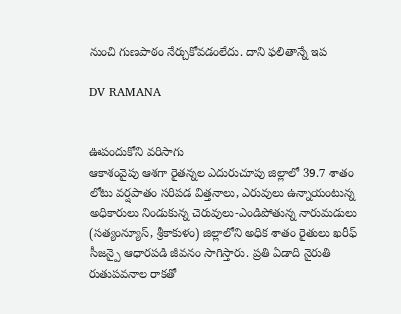నుంచి గుణపాఠం నేర్చుకోవడంలేదు. దాని ఫలితాన్నే ఇప

DV RAMANA


ఊపందుకోని వరిసాగు
ఆకాశంవైపు ఆశగా రైతన్నల ఎదురుచూపు జిల్లాలో 39.7 శాతం లోటు వర్షపాతం సరిపడ విత్తనాలు, ఎరువులు ఉన్నాయంటున్న అధికారులు నిండుకున్న చెరువులు-ఎండిపోతున్న నారుమడులు (సత్యంన్యూస్, శ్రీకాకుళం) జిల్లాలోని అధిక శాతం రైతులు ఖరీఫ్ సీజన్పై ఆధారపడి జీవనం సాగిస్తారు. ప్రతి ఏడాది నైరుతి రుతుపవనాల రాకతో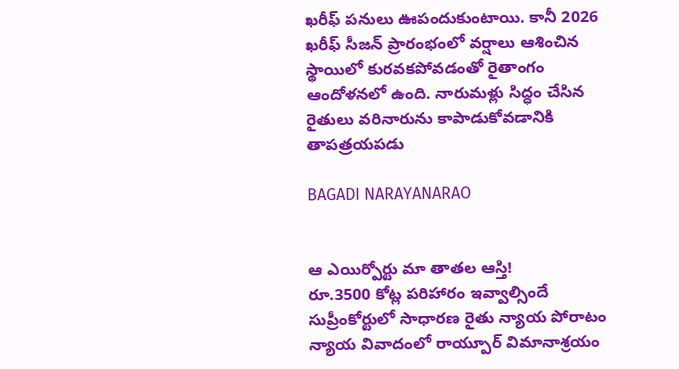ఖరీఫ్ పనులు ఊపందుకుంటాయి. కానీ 2026 ఖరీఫ్ సీజన్ ప్రారంభంలో వర్షాలు ఆశించిన స్థాయిలో కురవకపోవడంతో రైతాంగం ఆందోళనలో ఉంది. నారుమళ్లు సిద్ధం చేసిన రైతులు వరినారును కాపాడుకోవడానికి తాపత్రయపడు

BAGADI NARAYANARAO


ఆ ఎయిర్పోర్టు మా తాతల ఆస్తి!
రూ.3500 కోట్ల పరిహారం ఇవ్వాల్సిందే సుప్రీంకోర్టులో సాధారణ రైతు న్యాయ పోరాటం న్యాయ వివాదంలో రాయ్పూర్ విమానాశ్రయం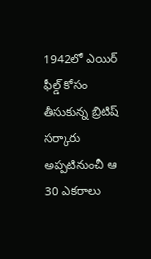1942లో ఎయిర్ ఫీల్డ్ కోసం తీసుకున్న బ్రిటిష్ సర్కారు అప్పటినుంచీ ఆ 30 ఎకరాలు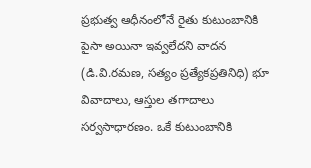ప్రభుత్వ ఆధీనంలోనే రైతు కుటుంబానికి పైసా అయినా ఇవ్వలేదని వాదన (డి.వి.రమణ, సత్యం ప్రత్యేకప్రతినిధి) భూ వివాదాలు, ఆస్తుల తగాదాలు సర్వసాధారణం. ఒకే కుటుంబానికి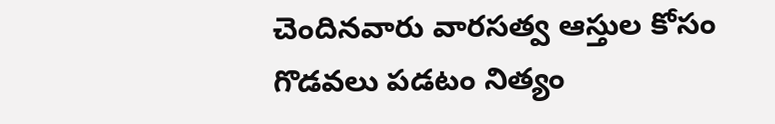చెందినవారు వారసత్వ ఆస్తుల కోసం గొడవలు పడటం నిత్యం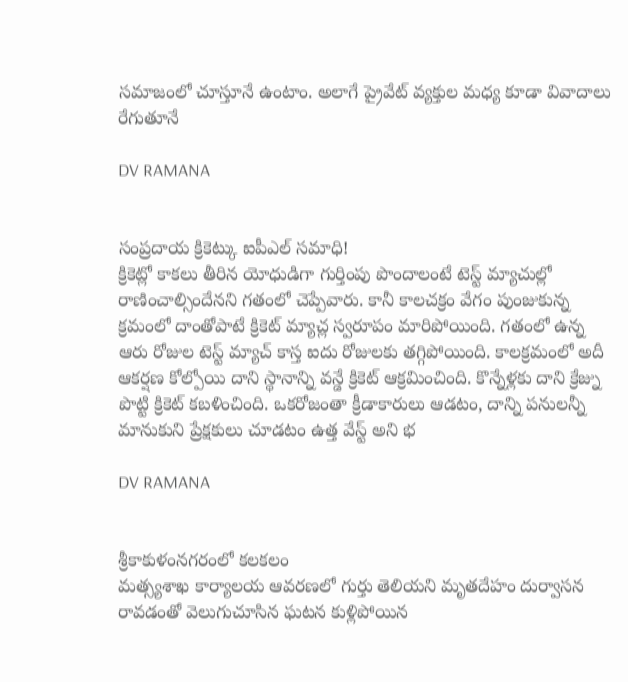సమాజంలో చూస్తూనే ఉంటాం. అలాగే ప్రైవేట్ వ్యక్తుల మధ్య కూడా వివాదాలు రేగుతూనే

DV RAMANA


సంప్రదాయ క్రికెట్కు ఐపీఎల్ సమాధి!
క్రికెట్లో కాకలు తీరిన యోధుడిగా గుర్తింపు పొందాలంటే టెస్ట్ మ్యాచుల్లో రాణించాల్సిందేనని గతంలో చెప్పేవారు. కానీ కాలచక్రం వేగం పుంజుకున్న క్రమంలో దాంతోపాటే క్రికెట్ మ్యాచ్ల స్వరూపం మారిపోయింది. గతంలో ఉన్న ఆరు రోజుల టెస్ట్ మ్యాచ్ కాస్త ఐదు రోజులకు తగ్గిపోయింది. కాలక్రమంలో అదీ ఆకర్షణ కోల్పోయి దాని స్థానాన్ని వన్డే క్రికెట్ ఆక్రమించింది. కొన్నేళ్లకు దాని క్రేజ్ను పొట్టి క్రికెట్ కబళించింది. ఒకరోజంతా క్రీడాకారులు ఆడటం, దాన్ని పనులన్నీ మానుకుని ప్రేక్షకులు చూడటం ఉత్త వేస్ట్ అని భ

DV RAMANA


శ్రీకాకుళంనగరంలో కలకలం
మత్స్యశాఖ కార్యాలయ ఆవరణలో గుర్తు తెలియని మృతదేహం దుర్వాసన రావడంతో వెలుగుచూసిన ఘటన కుళ్లిపోయిన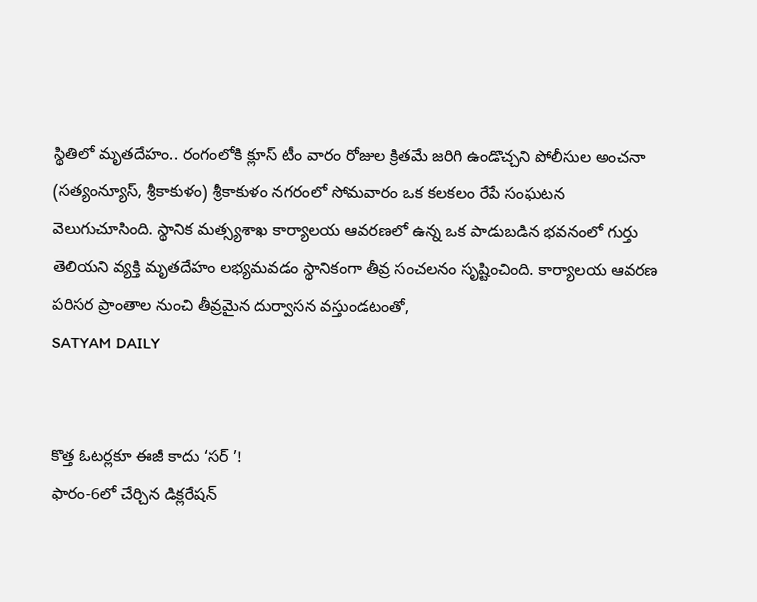స్థితిలో మృతదేహం.. రంగంలోకి క్లూస్ టీం వారం రోజుల క్రితమే జరిగి ఉండొచ్చని పోలీసుల అంచనా (సత్యంన్యూస్, శ్రీకాకుళం) శ్రీకాకుళం నగరంలో సోమవారం ఒక కలకలం రేపే సంఘటన వెలుగుచూసింది. స్థానిక మత్స్యశాఖ కార్యాలయ ఆవరణలో ఉన్న ఒక పాడుబడిన భవనంలో గుర్తు తెలియని వ్యక్తి మృతదేహం లభ్యమవడం స్థానికంగా తీవ్ర సంచలనం సృష్టించింది. కార్యాలయ ఆవరణ పరిసర ప్రాంతాల నుంచి తీవ్రమైన దుర్వాసన వస్తుండటంతో,
SATYAM DAILY


కొత్త ఓటర్లకూ ఈజీ కాదు ‘సర్ ’!
ఫారం-6లో చేర్చిన డిక్లరేషన్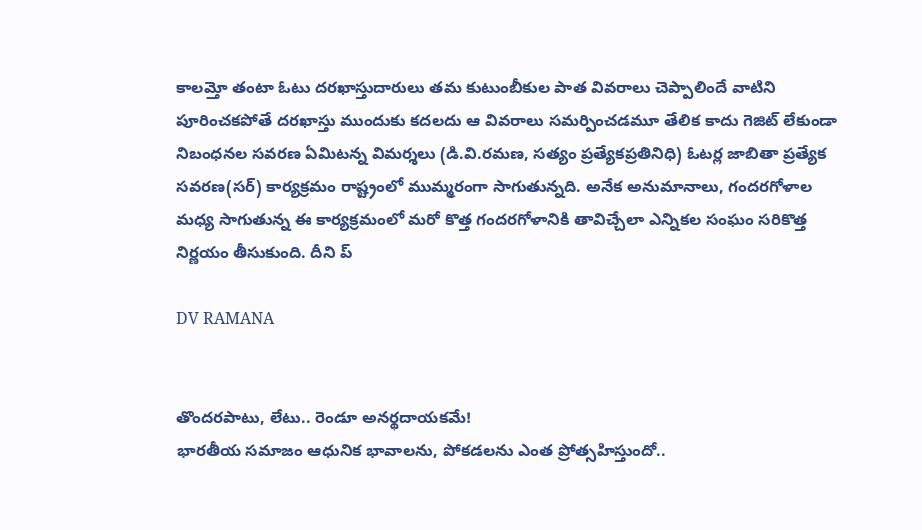కాలమ్తో తంటా ఓటు దరఖాస్తుదారులు తమ కుటుంబీకుల పాత వివరాలు చెప్పాలిందే వాటిని పూరించకపోతే దరఖాస్తు ముందుకు కదలదు ఆ వివరాలు సమర్పించడమూ తేలిక కాదు గెజిట్ లేకుండా నిబంధనల సవరణ ఏమిటన్న విమర్శలు (డి.వి.రమణ, సత్యం ప్రత్యేకప్రతినిధి) ఓటర్ల జాబితా ప్రత్యేక సవరణ(సర్) కార్యక్రమం రాష్ట్రంలో ముమ్మరంగా సాగుతున్నది. అనేక అనుమానాలు, గందరగోళాల మధ్య సాగుతున్న ఈ కార్యక్రమంలో మరో కొత్త గందరగోళానికి తావిచ్చేలా ఎన్నికల సంఘం సరికొత్త నిర్ణయం తీసుకుంది. దీని ప్

DV RAMANA


తొందరపాటు, లేటు.. రెండూ అనర్థదాయకమే!
భారతీయ సమాజం ఆధునిక భావాలను, పోకడలను ఎంత ప్రోత్సహిస్తుందో..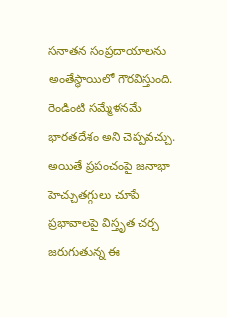సనాతన సంప్రదాయాలను అంతేస్థాయిలో గౌరవిస్తుంది. రెండింటి సమ్మేళనమే భారతదేశం అని చెప్పవచ్చు. అయితే ప్రపంచంపై జనాభా హెచ్చుతగ్గులు చూపే ప్రభావాలపై విస్తృత చర్చ జరుగుతున్న ఈ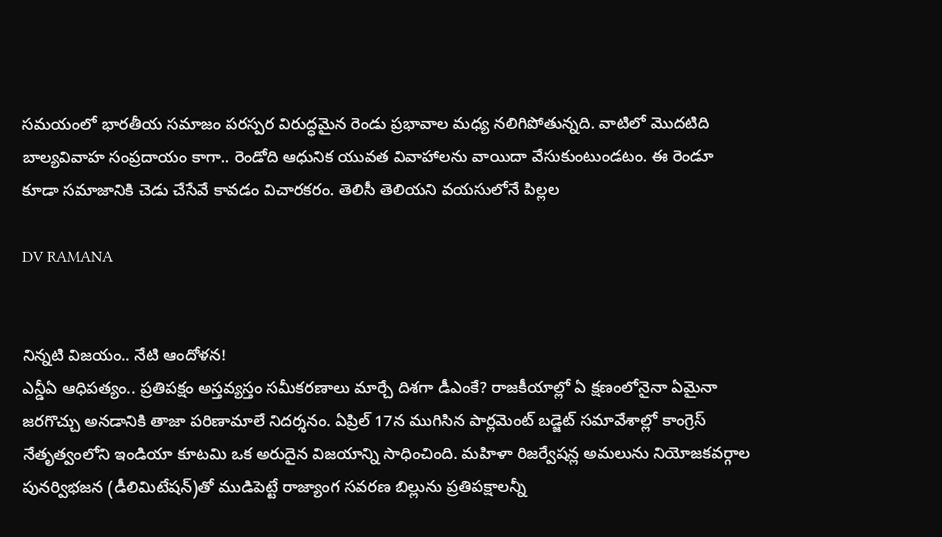సమయంలో భారతీయ సమాజం పరస్పర విరుద్ధమైన రెండు ప్రభావాల మధ్య నలిగిపోతున్నది. వాటిలో మొదటిది బాల్యవివాహ సంప్రదాయం కాగా.. రెండోది ఆధునిక యువత వివాహాలను వాయిదా వేసుకుంటుండటం. ఈ రెండూ కూడా సమాజానికి చెడు చేసేవే కావడం విచారకరం. తెలిసీ తెలియని వయసులోనే పిల్లల

DV RAMANA


నిన్నటి విజయం.. నేటి ఆందోళన!
ఎన్డీఏ ఆధిపత్యం.. ప్రతిపక్షం అస్తవ్యస్తం సమీకరణాలు మార్చే దిశగా డీఎంకే? రాజకీయాల్లో ఏ క్షణంలోనైనా ఏమైనా జరగొచ్చు అనడానికి తాజా పరిణామాలే నిదర్శనం. ఏప్రిల్ 17న ముగిసిన పార్లమెంట్ బడ్జెట్ సమావేశాల్లో కాంగ్రెస్ నేతృత్వంలోని ఇండియా కూటమి ఒక అరుదైన విజయాన్ని సాధించింది. మహిళా రిజర్వేషన్ల అమలును నియోజకవర్గాల పునర్విభజన (డీలిమిటేషన్)తో ముడిపెట్టే రాజ్యాంగ సవరణ బిల్లును ప్రతిపక్షాలన్నీ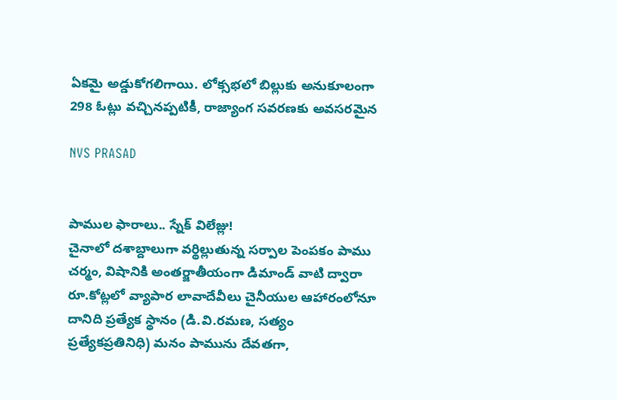ఏకమై అడ్డుకోగలిగాయి. లోక్సభలో బిల్లుకు అనుకూలంగా 298 ఓట్లు వచ్చినప్పటికీ, రాజ్యాంగ సవరణకు అవసరమైన

NVS PRASAD


పాముల ఫారాలు.. స్నేక్ విలేజ్లు!
చైనాలో దశాబ్దాలుగా వర్థిల్లుతున్న సర్పాల పెంపకం పాము చర్మం, విషానికి అంతర్జాతీయంగా డిమాండ్ వాటి ద్వారా రూ.కోట్లలో వ్యాపార లావాదేవీలు చైనీయుల ఆహారంలోనూ దానిది ప్రత్యేక స్థానం (డి.వి.రమణ, సత్యం ప్రత్యేకప్రతినిధి) మనం పామును దేవతగా,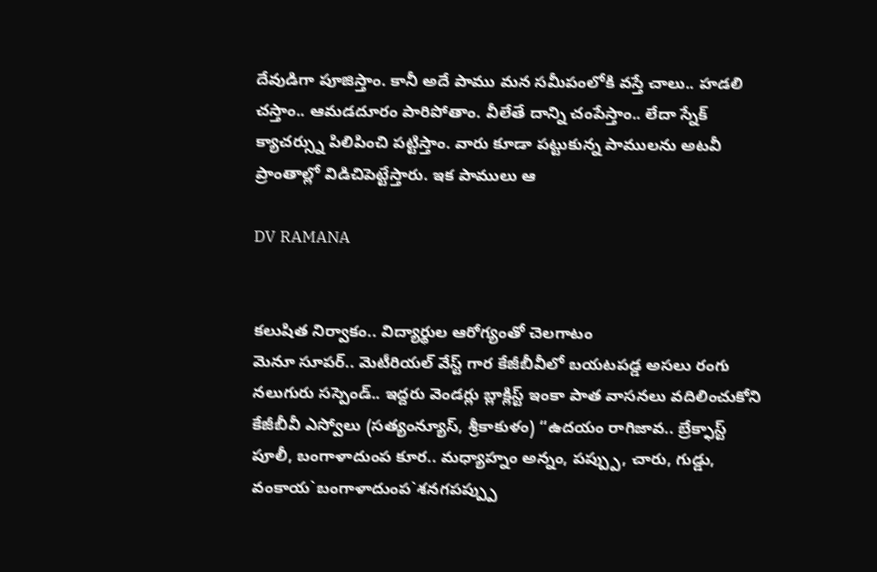దేవుడిగా పూజిస్తాం. కానీ అదే పాము మన సమీపంలోకి వస్తే చాలు.. హడలి చస్తాం.. ఆమడదూరం పారిపోతాం. వీలేతే దాన్ని చంపేస్తాం.. లేదా స్నేక్ క్యాచర్స్ను పిలిపించి పట్టిస్తాం. వారు కూడా పట్టుకున్న పాములను అటవీ ప్రాంతాల్లో విడిచిపెట్టేస్తారు. ఇక పాములు ఆ

DV RAMANA


కలుషిత నిర్వాకం.. విద్యార్థుల ఆరోగ్యంతో చెలగాటం
మెనూ సూపర్.. మెటీరియల్ వేస్ట్ గార కేజీబీవీలో బయటపడ్డ అసలు రంగు నలుగురు సస్పెండ్.. ఇద్దరు వెండర్లు బ్లాక్లిస్ట్ ఇంకా పాత వాసనలు వదిలించుకోని కేజీబీవీ ఎస్వోలు (సత్యంన్యూస్, శ్రీకాకుళం) “ఉదయం రాగిజావ.. బ్రేక్ఫాస్ట్ పూలీ, బంగాళాదుంప కూర.. మధ్యాహ్నం అన్నం, పప్ప్పు, చారు, గుడ్డు, వంకాయ`బంగాళాదుంప`శనగపప్ప్పు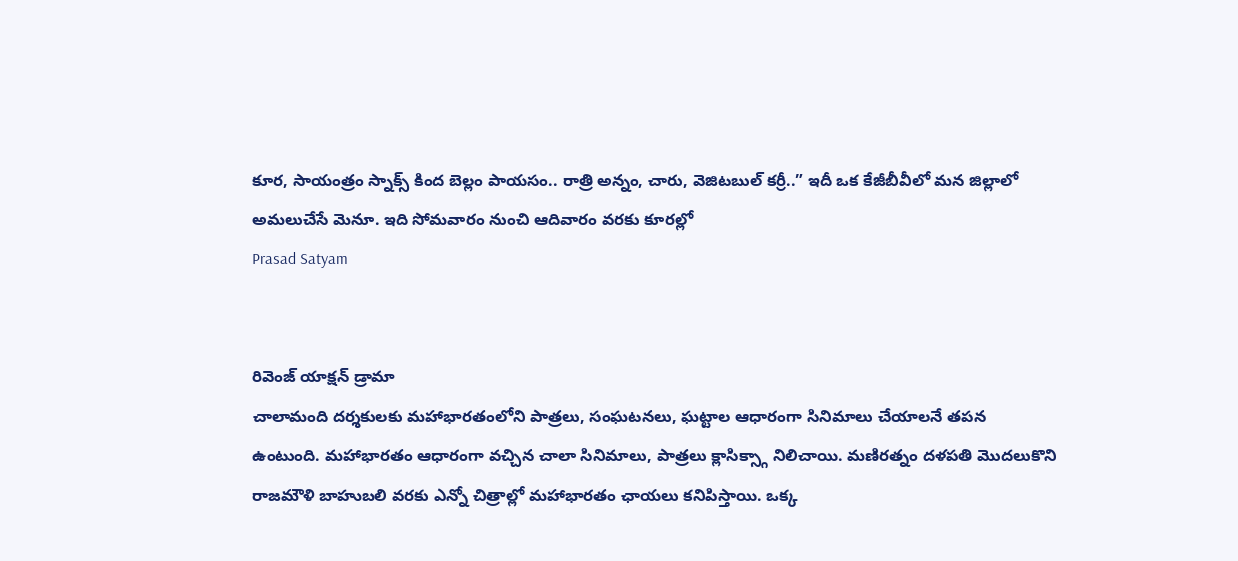కూర, సాయంత్రం స్నాక్స్ కింద బెల్లం పాయసం.. రాత్రి అన్నం, చారు, వెజిటబుల్ కర్రీ..” ఇదీ ఒక కేజీబీవీలో మన జిల్లాలో అమలుచేసే మెనూ. ఇది సోమవారం నుంచి ఆదివారం వరకు కూరల్లో
Prasad Satyam


రివెంజ్ యాక్షన్ డ్రామా
చాలామంది దర్శకులకు మహాభారతంలోని పాత్రలు, సంఘటనలు, ఘట్టాల ఆధారంగా సినిమాలు చేయాలనే తపన ఉంటుంది. మహాభారతం ఆధారంగా వచ్చిన చాలా సినిమాలు, పాత్రలు క్లాసిక్స్గా నిలిచాయి. మణిరత్నం దళపతి మొదలుకొని రాజమౌళి బాహుబలి వరకు ఎన్నో చిత్రాల్లో మహాభారతం ఛాయలు కనిపిస్తాయి. ఒక్క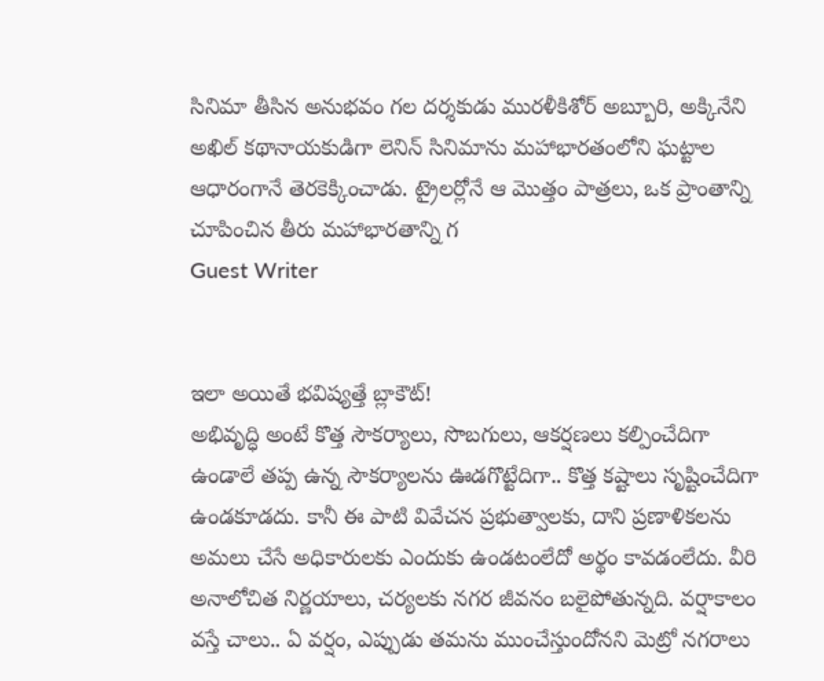సినిమా తీసిన అనుభవం గల దర్శకుడు మురళీకిశోర్ అబ్బూరి, అక్కినేని అఖిల్ కథానాయకుడిగా లెనిన్ సినిమాను మహాభారతంలోని ఘట్టాల ఆధారంగానే తెరకెక్కించాడు. ట్రైలర్లోనే ఆ మొత్తం పాత్రలు, ఒక ప్రాంతాన్ని చూపించిన తీరు మహాభారతాన్ని గ
Guest Writer


ఇలా అయితే భవిష్యత్తే బ్లాకౌట్!
అభివృద్ధి అంటే కొత్త సౌకర్యాలు, సొబగులు, ఆకర్షణలు కల్పించేదిగా ఉండాలే తప్ప ఉన్న సౌకర్యాలను ఊడగొట్టేదిగా.. కొత్త కష్టాలు సృష్టించేదిగా ఉండకూడదు. కానీ ఈ పాటి వివేచన ప్రభుత్వాలకు, దాని ప్రణాళికలను అమలు చేసే అధికారులకు ఎందుకు ఉండటంలేదో అర్థం కావడంలేదు. వీరి అనాలోచిత నిర్ణయాలు, చర్యలకు నగర జీవనం బలైపోతున్నది. వర్షాకాలం వస్తే చాలు.. ఏ వర్షం, ఎప్పుడు తమను ముంచేస్తుందోనని మెట్రో నగరాలు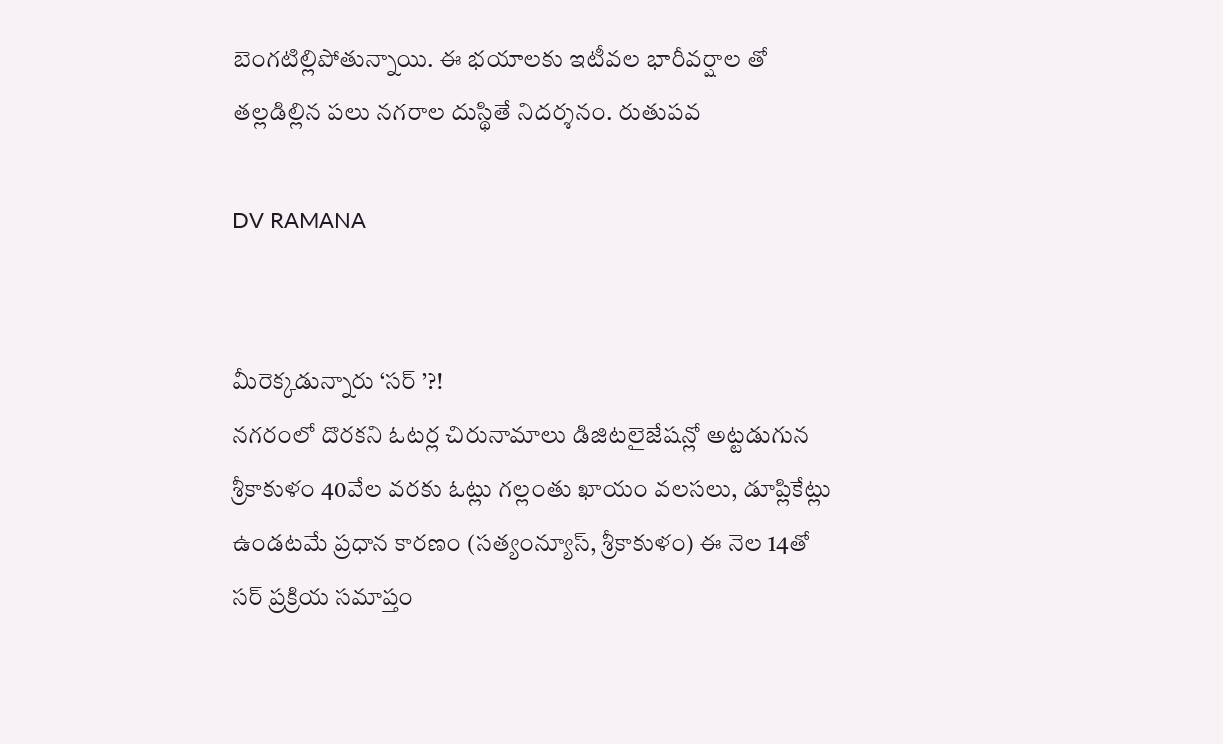బెంగటిల్లిపోతున్నాయి. ఈ భయాలకు ఇటీవల భారీవర్షాల తో తల్లడిల్లిన పలు నగరాల దుస్థితే నిదర్శనం. రుతుపవ

DV RAMANA


మీరెక్కడున్నారు ‘సర్ ’?!
నగరంలో దొరకని ఓటర్ల చిరునామాలు డిజిటలైజేషన్లో అట్టడుగున శ్రీకాకుళం 40వేల వరకు ఓట్లు గల్లంతు ఖాయం వలసలు, డూప్లికేట్లు ఉండటమే ప్రధాన కారణం (సత్యంన్యూస్, శ్రీకాకుళం) ఈ నెల 14తో సర్ ప్రక్రియ సమాప్తం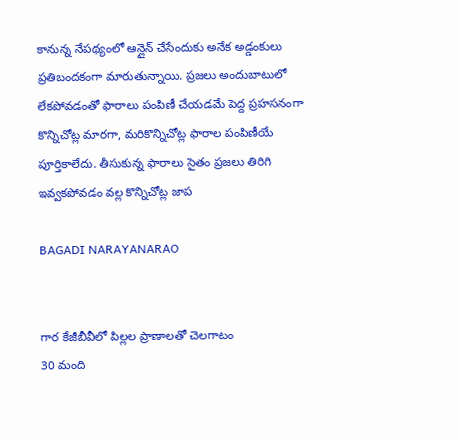కానున్న నేపథ్యంలో ఆన్లైన్ చేసేందుకు అనేక అడ్డంకులు ప్రతిబందకంగా మారుతున్నాయి. ప్రజలు అందుబాటులో లేకపోవడంతో ఫారాలు పంపిణీ చేయడమే పెద్ద ప్రహసనంగా కొన్నిచోట్ల మారగా, మరికొన్నిచోట్ల ఫారాల పంపిణీయే పూర్తికాలేదు. తీసుకున్న ఫారాలు సైతం ప్రజలు తిరిగి ఇవ్వకపోవడం వల్ల కొన్నిచోట్ల జాప

BAGADI NARAYANARAO


గార కేజీబీవీలో పిల్లల ప్రాణాలతో చెలగాటం
30 మంది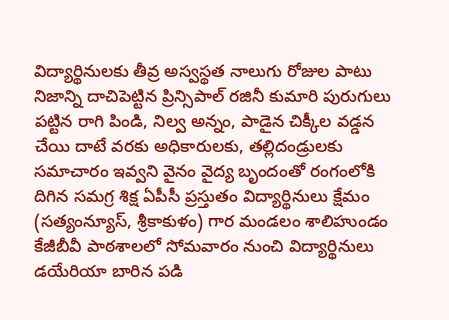విద్యార్థినులకు తీవ్ర అస్వస్థత నాలుగు రోజుల పాటు నిజాన్ని దాచిపెట్టిన ప్రిన్సిపాల్ రజినీ కుమారి పురుగులు పట్టిన రాగి పిండి, నిల్వ అన్నం, పాడైన చిక్కీల వడ్డన చేయి దాటే వరకు అధికారులకు, తల్లిదండ్రులకు సమాచారం ఇవ్వని వైనం వైద్య బృందంతో రంగంలోకి దిగిన సమగ్ర శిక్ష ఏపీసీ ప్రస్తుతం విద్యార్థినులు క్షేమం (సత్యంన్యూస్, శ్రీకాకుళం) గార మండలం శాలిహుండం కేజీబీవీ పాఠశాలలో సోమవారం నుంచి విద్యార్థినులు డయేరియా బారిన పడి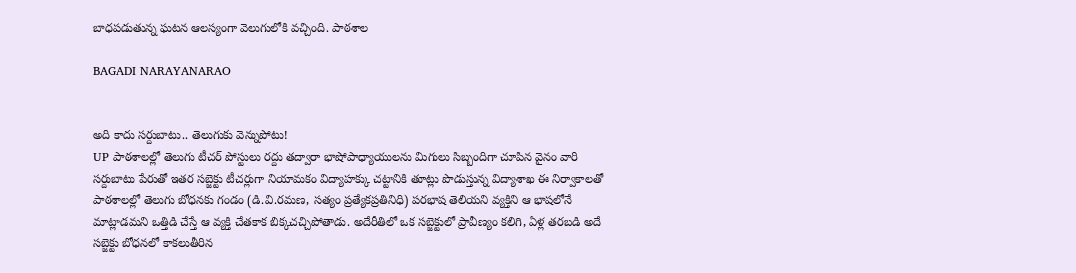బాధపడుతున్న ఘటన ఆలస్యంగా వెలుగులోకి వచ్చింది. పాఠశాల

BAGADI NARAYANARAO


అది కాదు సర్దుబాటు.. తెలుగుకు వెన్నుపోటు!
UP పాఠశాలల్లో తెలుగు టీచర్ పోస్టులు రద్దు తద్వారా భాషోపాధ్యాయులను మిగులు సిబ్బందిగా చూపిన వైనం వారి సర్దుబాటు పేరుతో ఇతర సబ్జెక్టు టీచర్లుగా నియామకం విద్యాహక్కు చట్టానికి తూట్లు పొడుస్తున్న విద్యాశాఖ ఈ నిర్వాకాలతో పాఠశాలల్లో తెలుగు బోధనకు గండం (డి.వి.రమణ, సత్యం ప్రత్యేకప్రతినిధి) పరభాష తెలియని వ్యక్తిని ఆ భాషలోనే మాట్లాడమని ఒత్తిడి చేస్తే ఆ వ్యక్తి చేతకాక బిక్కచచ్చిపోతాడు. అదేరీతిలో ఒక సబ్జెక్టులో ప్రావీణ్యం కలిగి, ఏళ్ల తరబడి అదే సబ్జెక్టు బోధనలో కాకలుతీరిన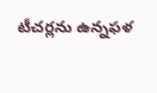టీచర్లను ఉన్నఫళ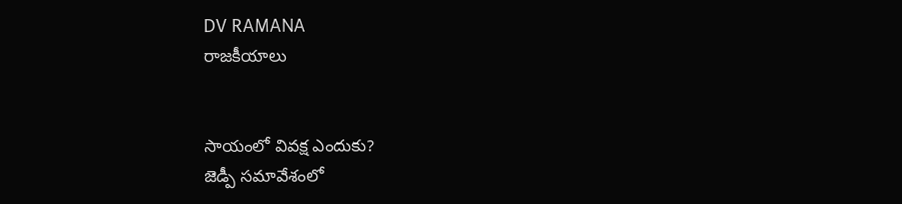DV RAMANA
రాజకీయాలు


సాయంలో వివక్ష ఎందుకు?
జెడ్పీ సమావేశంలో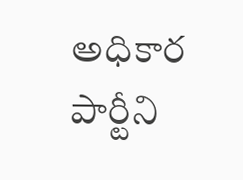అధికార పార్టీని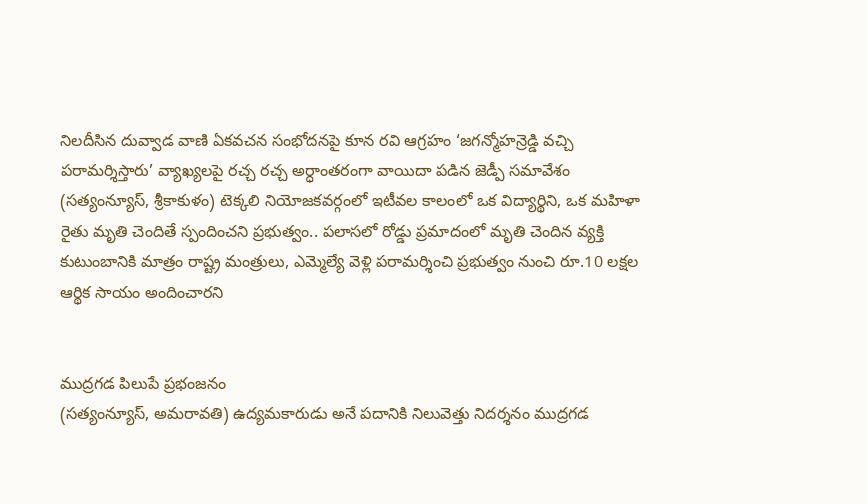నిలదీసిన దువ్వాడ వాణి ఏకవచన సంభోదనపై కూన రవి ఆగ్రహం ‘జగన్మోహన్రెడ్డి వచ్చి పరామర్శిస్తారు’ వ్యాఖ్యలపై రచ్చ రచ్చ అర్ధాంతరంగా వాయిదా పడిన జెడ్పీ సమావేశం (సత్యంన్యూస్, శ్రీకాకుళం) టెక్కలి నియోజకవర్గంలో ఇటీవల కాలంలో ఒక విద్యార్థిని, ఒక మహిళా రైతు మృతి చెందితే స్పందించని ప్రభుత్వం.. పలాసలో రోడ్డు ప్రమాదంలో మృతి చెందిన వ్యక్తి కుటుంబానికి మాత్రం రాష్ట్ర మంత్రులు, ఎమ్మెల్యే వెళ్లి పరామర్శించి ప్రభుత్వం నుంచి రూ.10 లక్షల ఆర్థిక సాయం అందించారని


ముద్రగడ పిలుపే ప్రభంజనం
(సత్యంన్యూస్, అమరావతి) ఉద్యమకారుడు అనే పదానికి నిలువెత్తు నిదర్శనం ముద్రగడ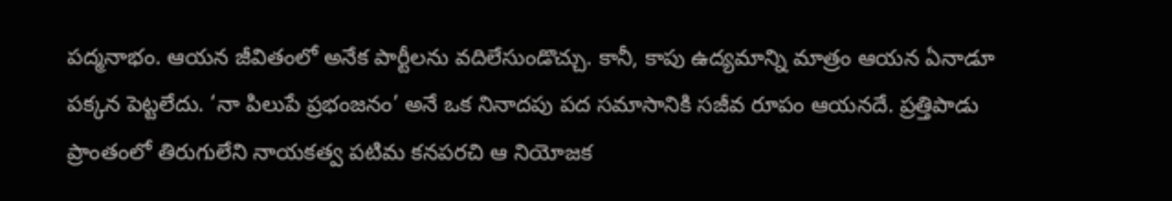పద్మనాభం. ఆయన జీవితంలో అనేక పార్టీలను వదిలేసుండొచ్చు. కానీ, కాపు ఉద్యమాన్ని మాత్రం ఆయన ఏనాడూ పక్కన పెట్టలేదు. ‘నా పిలుపే ప్రభంజనం’ అనే ఒక నినాదపు పద సమాసానికి సజీవ రూపం ఆయనదే. ప్రత్తిపాడు ప్రాంతంలో తిరుగులేని నాయకత్వ పటిమ కనపరచి ఆ నియోజక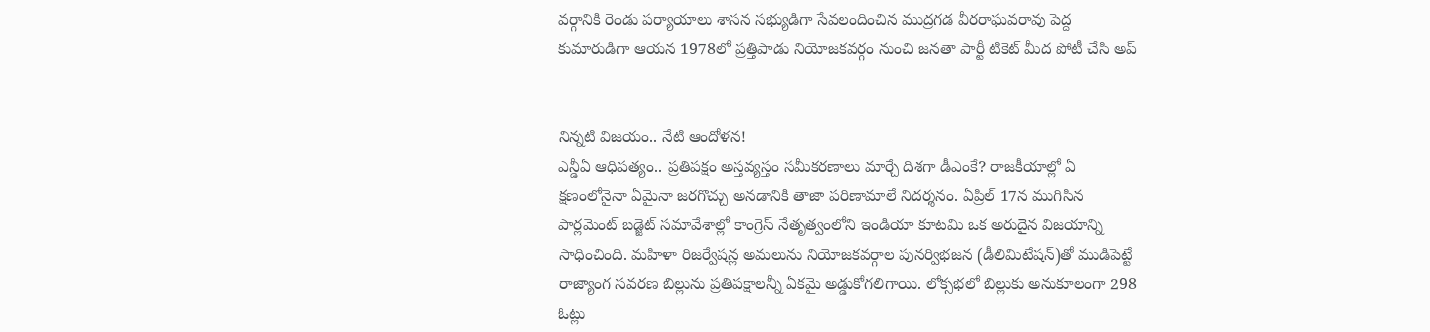వర్గానికి రెండు పర్యాయాలు శాసన సభ్యుడిగా సేవలందించిన ముద్రగడ వీరరాఘవరావు పెద్ద కుమారుడిగా ఆయన 1978లో ప్రత్తిపాడు నియోజకవర్గం నుంచి జనతా పార్టీ టికెట్ మీద పోటీ చేసి అప్


నిన్నటి విజయం.. నేటి ఆందోళన!
ఎన్డీఏ ఆధిపత్యం.. ప్రతిపక్షం అస్తవ్యస్తం సమీకరణాలు మార్చే దిశగా డీఎంకే? రాజకీయాల్లో ఏ క్షణంలోనైనా ఏమైనా జరగొచ్చు అనడానికి తాజా పరిణామాలే నిదర్శనం. ఏప్రిల్ 17న ముగిసిన పార్లమెంట్ బడ్జెట్ సమావేశాల్లో కాంగ్రెస్ నేతృత్వంలోని ఇండియా కూటమి ఒక అరుదైన విజయాన్ని సాధించింది. మహిళా రిజర్వేషన్ల అమలును నియోజకవర్గాల పునర్విభజన (డీలిమిటేషన్)తో ముడిపెట్టే రాజ్యాంగ సవరణ బిల్లును ప్రతిపక్షాలన్నీ ఏకమై అడ్డుకోగలిగాయి. లోక్సభలో బిల్లుకు అనుకూలంగా 298 ఓట్లు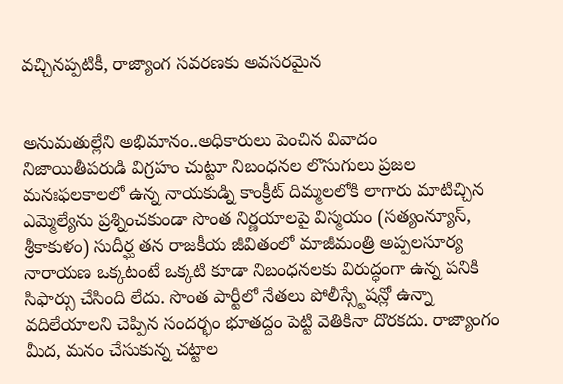వచ్చినప్పటికీ, రాజ్యాంగ సవరణకు అవసరమైన


అనుమతుల్లేని అభిమానం..అధికారులు పెంచిన వివాదం
నిజాయితీపరుడి విగ్రహం చుట్టూ నిబంధనల లొసుగులు ప్రజల మనఃఫలకాలలో ఉన్న నాయకుడ్ని కాంక్రీట్ దిమ్మలలోకి లాగారు మాటిచ్చిన ఎమ్మెల్యేను ప్రశ్నించకుండా సొంత నిర్ణయాలపై విస్మయం (సత్యంన్యూస్, శ్రీకాకుళం) సుదీర్ఘ తన రాజకీయ జీవితంలో మాజీమంత్రి అప్పలసూర్య నారాయణ ఒక్కటంటే ఒక్కటి కూడా నిబంధనలకు విరుద్ధంగా ఉన్న పనికి సిఫార్సు చేసింది లేదు. సొంత పార్టీలో నేతలు పోలీస్స్టేషన్లో ఉన్నా వదిలేయాలని చెప్పిన సందర్భం భూతద్దం పెట్టి వెతికినా దొరకదు. రాజ్యాంగం మీద, మనం చేసుకున్న చట్టాల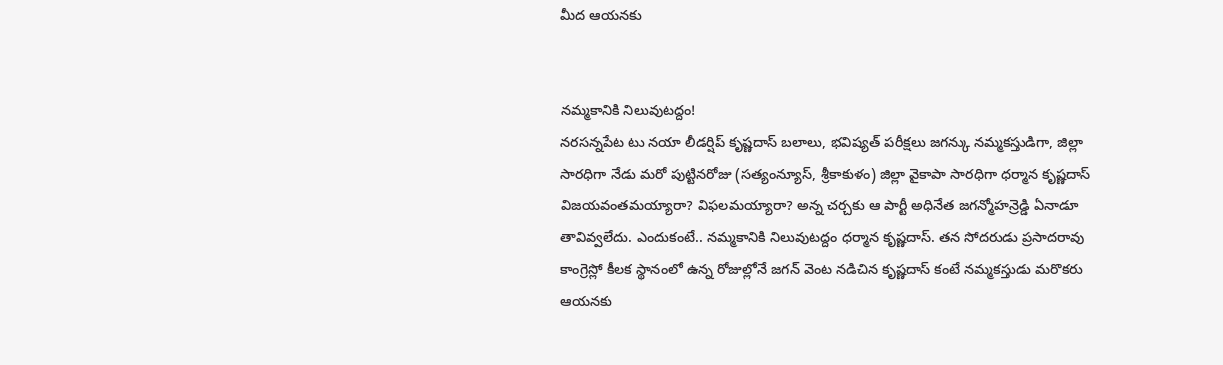మీద ఆయనకు


నమ్మకానికి నిలువుటద్దం!
నరసన్నపేట టు నయా లీడర్షిప్ కృష్ణదాస్ బలాలు, భవిష్యత్ పరీక్షలు జగన్కు నమ్మకస్తుడిగా, జిల్లా సారధిగా నేడు మరో పుట్టినరోజు (సత్యంన్యూస్, శ్రీకాకుళం) జిల్లా వైకాపా సారధిగా ధర్మాన కృష్ణదాస్ విజయవంతమయ్యారా? విఫలమయ్యారా? అన్న చర్చకు ఆ పార్టీ అధినేత జగన్మోహన్రెడ్డి ఏనాడూ తావివ్వలేదు. ఎందుకంటే.. నమ్మకానికి నిలువుటద్దం ధర్మాన కృష్ణదాస్. తన సోదరుడు ప్రసాదరావు కాంగ్రెస్లో కీలక స్థానంలో ఉన్న రోజుల్లోనే జగన్ వెంట నడిచిన కృష్ణదాస్ కంటే నమ్మకస్తుడు మరొకరు ఆయనకు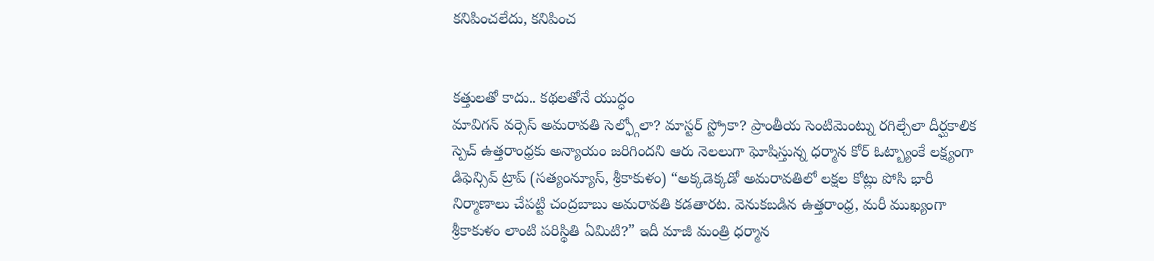కనిపించలేదు, కనిపించ


కత్తులతో కాదు.. కథలతోనే యుద్ధం
మావిగన్ వర్సెస్ అమరావతి సెల్ఫ్గోలా? మాస్టర్ స్ట్రోకా? ప్రాంతీయ సెంటిమెంట్ను రగిల్చేలా దీర్ఘకాలిక స్పెచ్ ఉత్తరాంధ్రకు అన్యాయం జరిగిందని ఆరు నెలలుగా ఘోషిస్తున్న ధర్మాన కోర్ ఓట్బ్యాంకే లక్ష్యంగా డిఫెన్సివ్ ట్రాప్ (సత్యంన్యూస్, శ్రీకాకుళం) “అక్కడెక్కడో అమరావతిలో లక్షల కోట్లు పోసి భారీ నిర్మాణాలు చేపట్టి చంద్రబాబు అమరావతి కడతారట. వెనుకబడిన ఉత్తరాంధ్ర, మరీ ముఖ్యంగా శ్రీకాకుళం లాంటి పరిస్థితి ఏమిటి?” ఇదీ మాజీ మంత్రి ధర్మాన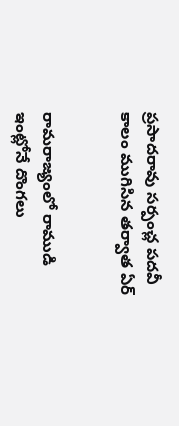ప్రసాదరావు సర్పంచ్ల పదవీ కాలం ముగిసిన తర్వాత ఏర్


రామరాజ్యంలో రాముడి ఇంట్లోనే దొంగలు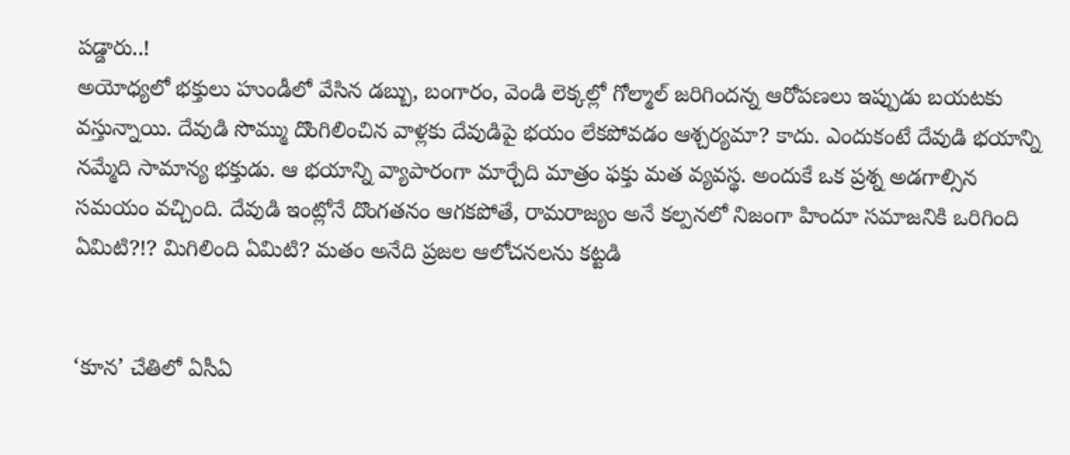పడ్డారు..!
అయోధ్యలో భక్తులు హుండీలో వేసిన డబ్బు, బంగారం, వెండి లెక్కల్లో గోల్మాల్ జరిగిందన్న ఆరోపణలు ఇప్పుడు బయటకు వస్తున్నాయి. దేవుడి సొమ్ము దొంగిలించిన వాళ్లకు దేవుడిపై భయం లేకపోవడం ఆశ్చర్యమా? కాదు. ఎందుకంటే దేవుడి భయాన్ని నమ్మేది సామాన్య భక్తుడు. ఆ భయాన్ని వ్యాపారంగా మార్చేది మాత్రం ఫక్తు మత వ్యవస్థ. అందుకే ఒక ప్రశ్న అడగాల్సిన సమయం వచ్చింది. దేవుడి ఇంట్లోనే దొంగతనం ఆగకపోతే, రామరాజ్యం అనే కల్పనలో నిజంగా హిందూ సమాజనికి ఒరిగింది ఏమిటి?!? మిగిలింది ఏమిటి? మతం అనేది ప్రజల ఆలోచనలను కట్టడి


‘కూన’ చేతిలో ఏసీఏ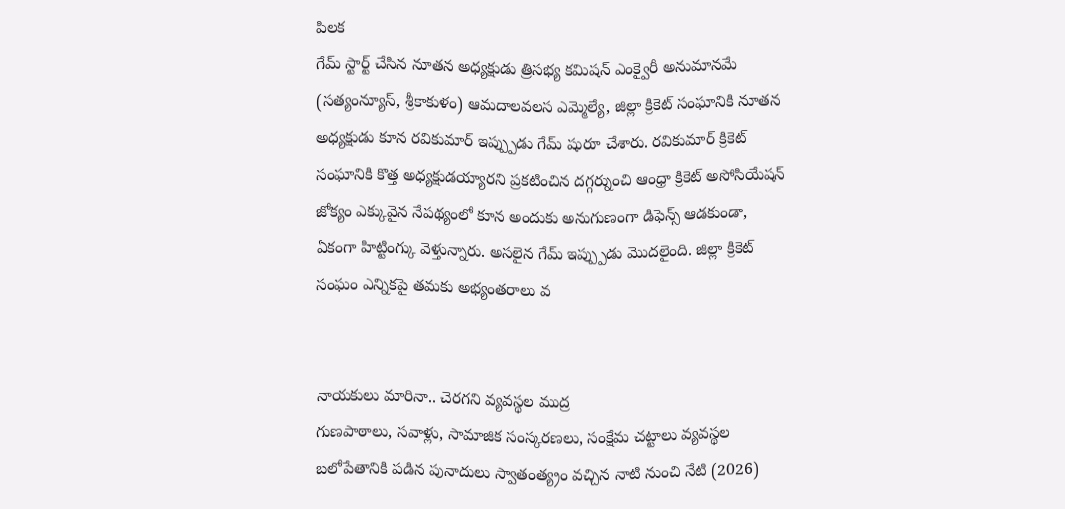పిలక
గేమ్ స్టార్ట్ చేసిన నూతన అధ్యక్షుడు త్రిసభ్య కమిషన్ ఎంక్వైరీ అనుమానమే (సత్యంన్యూస్, శ్రీకాకుళం) ఆమదాలవలస ఎమ్మెల్యే, జిల్లా క్రికెట్ సంఘానికి నూతన అధ్యక్షుడు కూన రవికుమార్ ఇప్ప్పుడు గేమ్ షురూ చేశారు. రవికుమార్ క్రికెట్ సంఘానికి కొత్త అధ్యక్షుడయ్యారని ప్రకటించిన దగ్గర్నుంచి ఆంధ్రా క్రికెట్ అసోసియేషన్ జోక్యం ఎక్కువైన నేపథ్యంలో కూన అందుకు అనుగుణంగా డిఫెన్స్ ఆడకుండా, ఏకంగా హిట్టింగ్కు వెళ్తున్నారు. అసలైన గేమ్ ఇప్ప్పుడు మొదలైంది. జిల్లా క్రికెట్ సంఘం ఎన్నికపై తమకు అభ్యంతరాలు వ


నాయకులు మారినా.. చెరగని వ్యవస్థల ముద్ర
గుణపాఠాలు, సవాళ్లు, సామాజిక సంస్కరణలు, సంక్షేమ చట్టాలు వ్యవస్థల బలోపేతానికి పడిన పునాదులు స్వాతంత్య్రం వచ్చిన నాటి నుంచి నేటి (2026)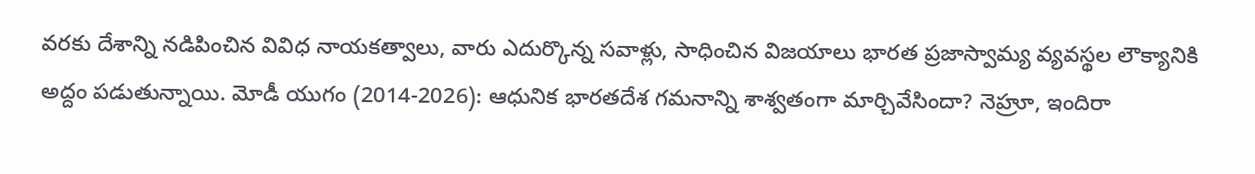వరకు దేశాన్ని నడిపించిన వివిధ నాయకత్వాలు, వారు ఎదుర్కొన్న సవాళ్లు, సాధించిన విజయాలు భారత ప్రజాస్వామ్య వ్యవస్థల లౌక్యానికి అద్దం పడుతున్నాయి. మోడీ యుగం (2014-2026): ఆధునిక భారతదేశ గమనాన్ని శాశ్వతంగా మార్చివేసిందా? నెహ్రూ, ఇందిరా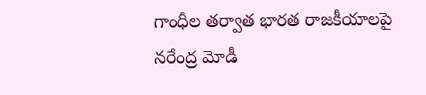గాంధీల తర్వాత భారత రాజకీయాలపై నరేంద్ర మోడీ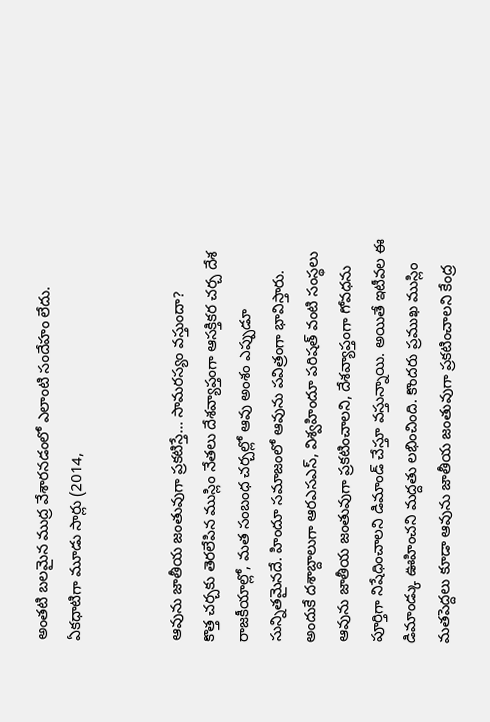అంతటి బలమైన ముద్ర వేశారనడంలో ఎలాంటి సందేహం లేదు. ఏకధాటిగా మూడు సార్లు (2014,


ఆవును జాతీయ జంతువుగా ప్రకటిస్తే... సామరస్యం వస్తుందా?
కొత్త చర్చకు తెరలేపిన ముస్లిం నేతలు దేశవ్యాప్తంగా ఆసక్తికర చర్చ దేశ రాజకీయాల్లో, మత సంబంధ చర్చల్లో ఆవు అంశం ఎప్పుడూ సున్నితమైనదే. హిందూ సమాజంలో ఆవును పవిత్రంగా భావిస్తారు. అందుకే దశాబ్దాలుగా ఆరఎసఎస్, విశ్వహిందూ పరిషత్ వంటి సంస్థలు ఆవును జాతీయ జంతువుగా ప్రకటించాలని, దేశవ్యాప్తంగా గోవధను పూర్తిగా నిషేధించాలని డిమాండ్ చేస్తూ వస్తున్నాయి. అయితే ఇటీవల ఈ డిమాండ్కు ఊహించని మద్దతు లభించింది. కొందరు ప్రముఖ ముస్లిం మతపెద్దలు కూడా ఆవును జాతీయ జంతువుగా ప్రకటించాలని కేంద్ర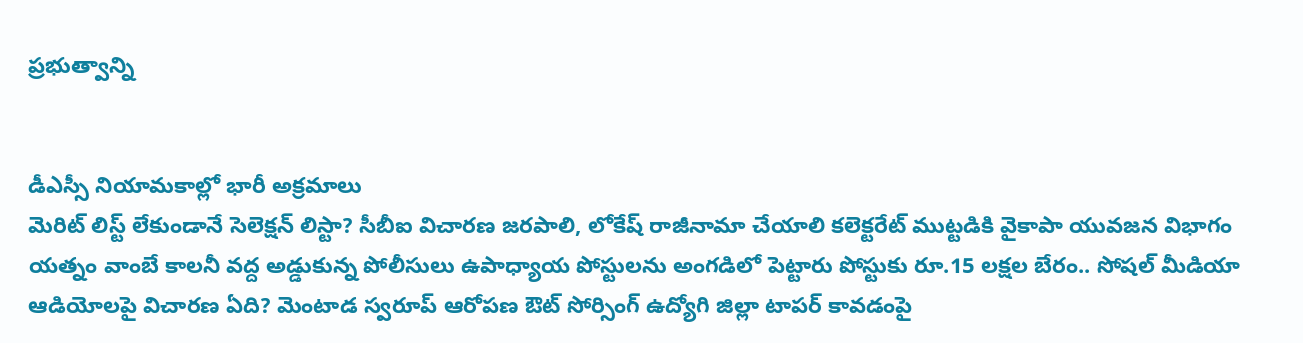ప్రభుత్వాన్ని


డీఎస్సీ నియామకాల్లో భారీ అక్రమాలు
మెరిట్ లిస్ట్ లేకుండానే సెలెక్షన్ లిస్టా? సీబీఐ విచారణ జరపాలి, లోకేష్ రాజీనామా చేయాలి కలెక్టరేట్ ముట్టడికి వైకాపా యువజన విభాగం యత్నం వాంబే కాలనీ వద్ద అడ్డుకున్న పోలీసులు ఉపాధ్యాయ పోస్టులను అంగడిలో పెట్టారు పోస్టుకు రూ.15 లక్షల బేరం.. సోషల్ మీడియా ఆడియోలపై విచారణ ఏది? మెంటాడ స్వరూప్ ఆరోపణ ఔట్ సోర్సింగ్ ఉద్యోగి జిల్లా టాపర్ కావడంపై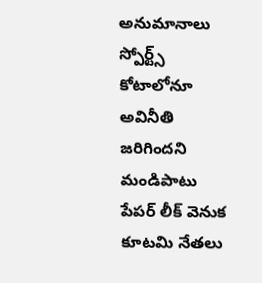అనుమానాలు స్పోర్ట్స్ కోటాలోనూ అవినీతి జరిగిందని మండిపాటు పేపర్ లీక్ వెనుక కూటమి నేతలు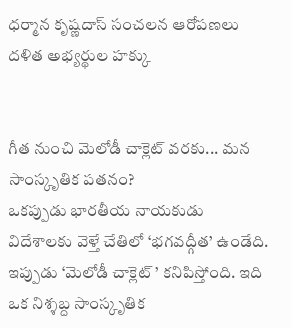ధర్మాన కృష్ణదాస్ సంచలన ఆరోపణలు దళిత అభ్యర్థుల హక్కు


గీత నుంచి మెలోడీ చాక్లెట్ వరకు... మన సాంస్కృతిక పతనం?
ఒకప్పుడు భారతీయ నాయకుడు విదేశాలకు వెళ్తే చేతిలో ‘భగవద్గీత’ ఉండేది. ఇప్పుడు ‘మెలోడీ చాక్లెట్ ’ కనిపిస్తోంది. ఇది ఒక నిశ్శబ్ద సాంస్కృతిక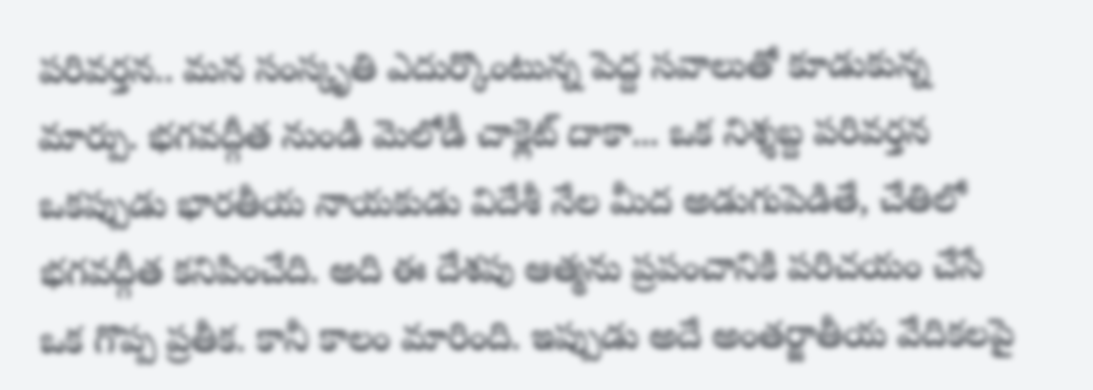పరివర్తన.. మన సంస్కృతి ఎదుర్కొంటున్న పెద్ద సవాలుతో కూడుకున్న మార్పు. భగవద్గీత నుండి మెలోడీ చాక్లెట్ దాకా... ఒక నిశ్శబ్ద పరివర్తన ఒకప్పుడు భారతీయ నాయకుడు విదేశీ నేల మీద అడుగుపెడితే, చేతిలో భగవద్గీత కనిపించేది. అది ఈ దేశపు ఆత్మను ప్రపంచానికి పరిచయం చేసే ఒక గొప్ప ప్రతీక. కానీ కాలం మారింది. ఇప్పుడు అదే అంతర్జాతీయ వేదికలపై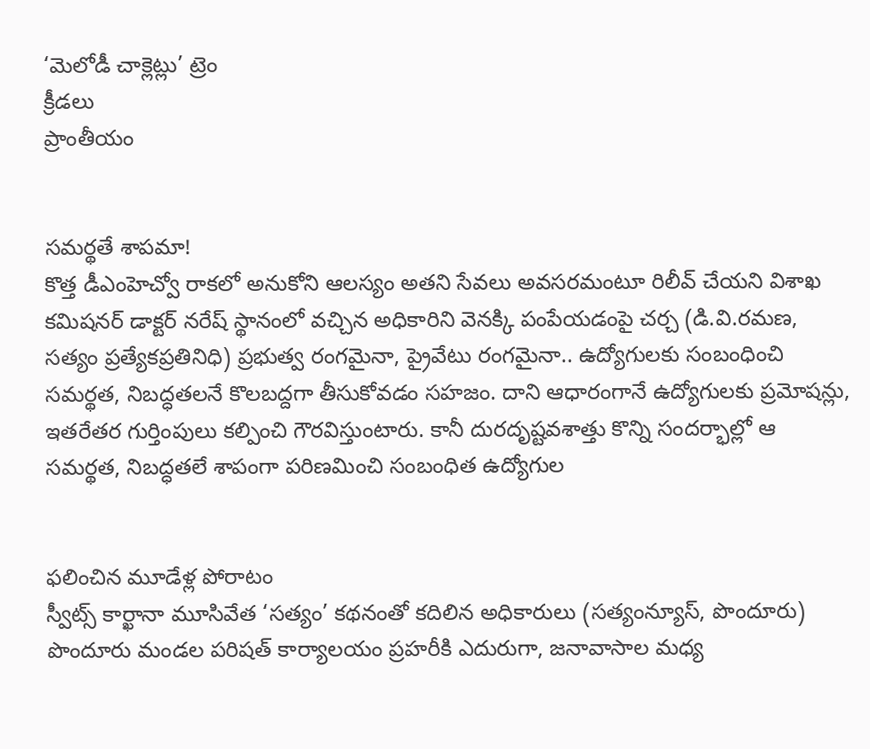‘మెలోడీ చాక్లెట్లు’ ట్రెం
క్రీడలు
ప్రాంతీయం


సమర్థతే శాపమా!
కొత్త డీఎంహెచ్వో రాకలో అనుకోని ఆలస్యం అతని సేవలు అవసరమంటూ రిలీవ్ చేయని విశాఖ కమిషనర్ డాక్టర్ నరేష్ స్థానంలో వచ్చిన అధికారిని వెనక్కి పంపేయడంపై చర్చ (డి.వి.రమణ, సత్యం ప్రత్యేకప్రతినిధి) ప్రభుత్వ రంగమైనా, ప్రైవేటు రంగమైనా.. ఉద్యోగులకు సంబంధించి సమర్థత, నిబద్ధతలనే కొలబద్దగా తీసుకోవడం సహజం. దాని ఆధారంగానే ఉద్యోగులకు ప్రమోషన్లు, ఇతరేతర గుర్తింపులు కల్పించి గౌరవిస్తుంటారు. కానీ దురదృష్టవశాత్తు కొన్ని సందర్భాల్లో ఆ సమర్థత, నిబద్ధతలే శాపంగా పరిణమించి సంబంధిత ఉద్యోగుల


ఫలించిన మూడేళ్ల పోరాటం
స్వీట్స్ కార్ఖానా మూసివేత ‘సత్యం’ కథనంతో కదిలిన అధికారులు (సత్యంన్యూస్, పొందూరు) పొందూరు మండల పరిషత్ కార్యాలయం ప్రహరీకి ఎదురుగా, జనావాసాల మధ్య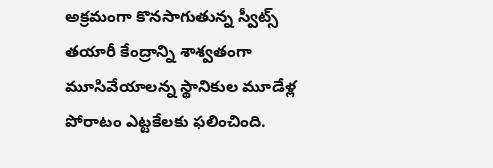అక్రమంగా కొనసాగుతున్న స్వీట్స్ తయారీ కేంద్రాన్ని శాశ్వతంగా మూసివేయాలన్న స్థానికుల మూడేళ్ల పోరాటం ఎట్టకేలకు ఫలించింది.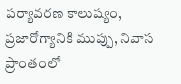పర్యావరణ కాలుష్యం, ప్రజారోగ్యానికి ముప్పు, నివాస ప్రాంతంలో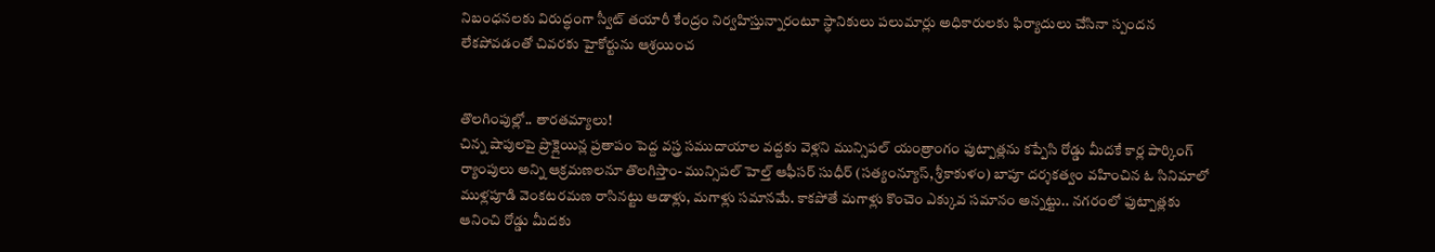నిబంధనలకు విరుద్ధంగా స్వీట్ తయారీ కేంద్రం నిర్వహిస్తున్నారంటూ స్థానికులు పలుమార్లు అధికారులకు ఫిర్యాదులు చేసినా స్పందన లేకపోవడంతో చివరకు హైకోర్టును ఆశ్రయించ


తొలగింపుల్లో.. తారతమ్యాలు!
చిన్న షాపులపై ప్రొక్లైయిన్ల ప్రతాపం పెద్ద వస్త్ర సముదాయాల వద్దకు వెళ్లని మున్సిపల్ యంత్రాంగం ఫుట్పాత్లను కప్పేసి రోడ్డు మీదకే కార్ల పార్కింగ్ ర్యాంపులు అన్ని ఆక్రమణలనూ తొలగిస్తాం- మున్సిపల్ హెల్త్ ఆఫీసర్ సుధీర్ (సత్యంన్యూస్, శ్రీకాకుళం) బాపూ దర్శకత్వం వహించిన ఓ సినిమాలో ముళ్లపూడి వెంకటరమణ రాసినట్టు ఆడాళ్లు, మగాళ్లు సమానమే. కాకపోతే మగాళ్లు కొంచెం ఎక్కువ సమానం అన్నట్టు.. నగరంలో ఫుట్పాత్లకు ఆనించి రోడ్డు మీదకు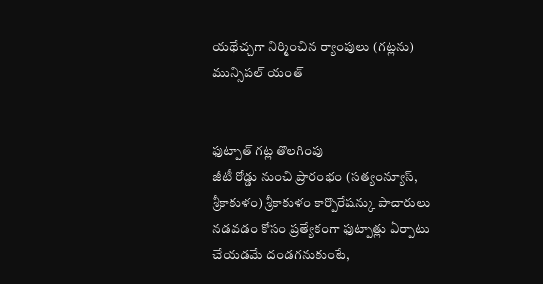యథేచ్చగా నిర్మించిన ర్యాంపులు (గట్లను) మున్సిపల్ యంత్


ఫుట్పాత్ గట్ల తొలగింపు
జీటీ రోడ్డు నుంచి ప్రారంభం (సత్యంన్యూస్, శ్రీకాకుళం) శ్రీకాకుళం కార్పొరేషన్కు పాచారులు నడవడం కోసం ప్రత్యేకంగా ఫుట్పాత్లు ఏర్పాటు చేయడమే దండగనుకుంటే,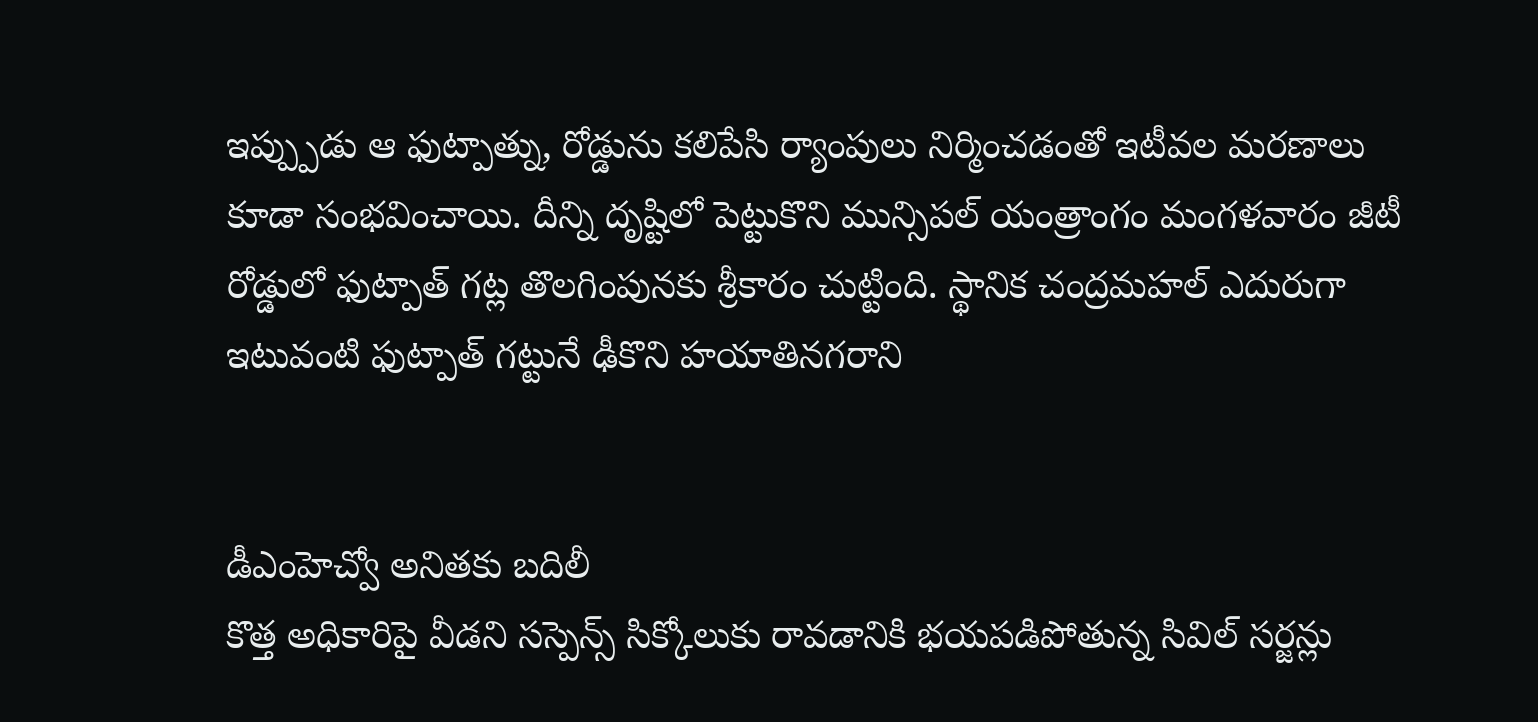ఇప్ప్పుడు ఆ ఫుట్పాత్ను, రోడ్డును కలిపేసి ర్యాంపులు నిర్మించడంతో ఇటీవల మరణాలు కూడా సంభవించాయి. దీన్ని దృష్టిలో పెట్టుకొని మున్సిపల్ యంత్రాంగం మంగళవారం జీటీ రోడ్డులో ఫుట్పాత్ గట్ల తొలగింపునకు శ్రీకారం చుట్టింది. స్థానిక చంద్రమహల్ ఎదురుగా ఇటువంటి ఫుట్పాత్ గట్టునే ఢీకొని హయాతినగరాని


డీఎంహెచ్వో అనితకు బదిలీ
కొత్త అధికారిపై వీడని సస్పెన్స్ సిక్కోలుకు రావడానికి భయపడిపోతున్న సివిల్ సర్జన్లు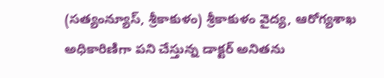(సత్యంన్యూస్, శ్రీకాకుళం) శ్రీకాకుళం వైద్య, ఆరోగ్యశాఖ అధికారిణిగా పని చేస్తున్న డాక్టర్ అనితను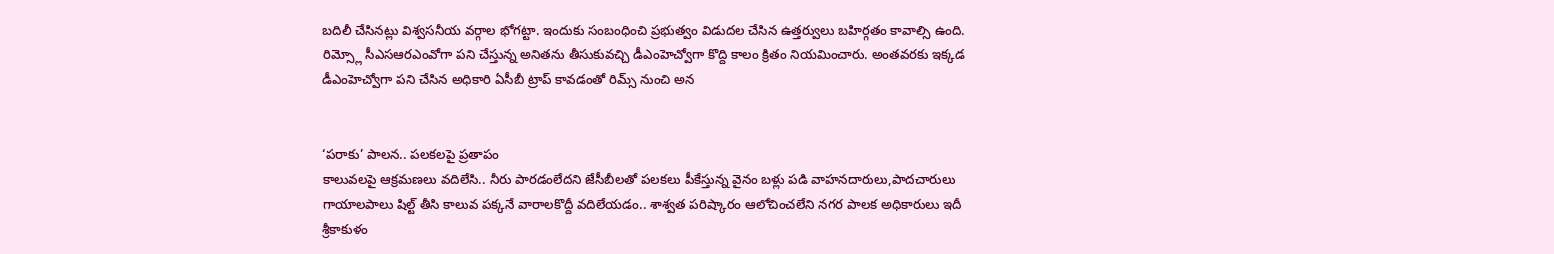బదిలీ చేసినట్లు విశ్వసనీయ వర్గాల భోగట్టా. ఇందుకు సంబంధించి ప్రభుత్వం విడుదల చేసిన ఉత్తర్వులు బహిర్గతం కావాల్సి ఉంది. రిమ్స్లో సీఎసఆరఎంవోగా పని చేస్తున్న అనితను తీసుకువచ్చి డీఎంహెచ్వోగా కొద్ది కాలం క్రితం నియమించారు. అంతవరకు ఇక్కడ డీఎంహెచ్వోగా పని చేసిన అధికారి ఏసీబీ ట్రాప్ కావడంతో రిమ్స్ నుంచి అన


‘పరాకు’ పాలన.. పలకలపై ప్రతాపం
కాలువలపై ఆక్రమణలు వదిలేసి.. నీరు పారడంలేదని జేసీబీలతో పలకలు పీకేస్తున్న వైనం బళ్లు పడి వాహనదారులు,పాదచారులు గాయాలపాలు షిల్ట్ తీసి కాలువ పక్కనే వారాలకొద్దీ వదిలేయడం.. శాశ్వత పరిష్కారం ఆలోచించలేని నగర పాలక అధికారులు ఇదీ శ్రీకాకుళం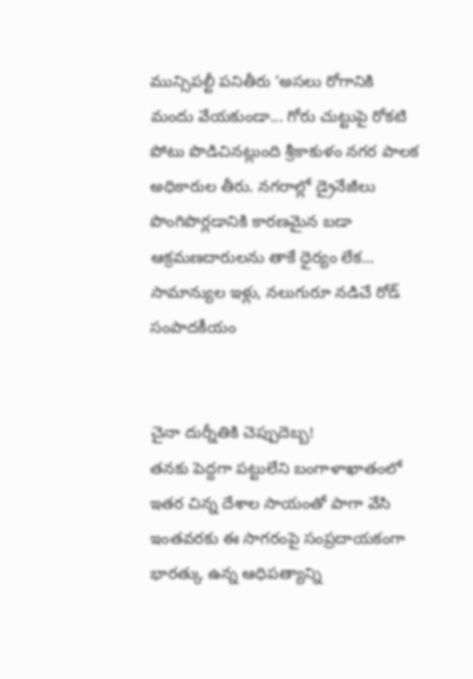మున్సిపల్టీ పనితీరు ‘అసలు రోగానికి మందు వేయకుండా... గోరు చుట్టుపై రోకటి పోటు పొడిచినట్లుంది శ్రీకాకుళం నగర పాలక అధికారుల తీరు. నగరాల్లో డ్రైనేజీలు పొంగిపొర్లడానికి కారణమైన బడా ఆక్రమణదారులను తాకే ధైర్యం లేక... సామాన్యుల ఇళ్లు, నలుగురూ నడిచే రోడ్
సంపాదకీయం


చైనా దుర్నీతికి చెప్పుదెబ్బ!
తనకు పెద్దగా పట్టులేని బంగాళాఖాతంలో ఇతర చిన్న దేశాల సాయంతో పాగా వేసి ఇంతవరకు ఈ సాగరంపై సంప్రదాయకంగా భారత్కు ఉన్న ఆధిపత్యాన్ని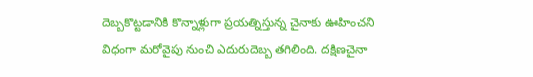దెబ్బకొట్టడానికి కొన్నాళ్లుగా ప్రయత్నిస్తున్న చైనాకు ఊహించని విధంగా మరోవైపు నుంచి ఎదురుదెబ్బ తగిలింది. దక్షిణచైనా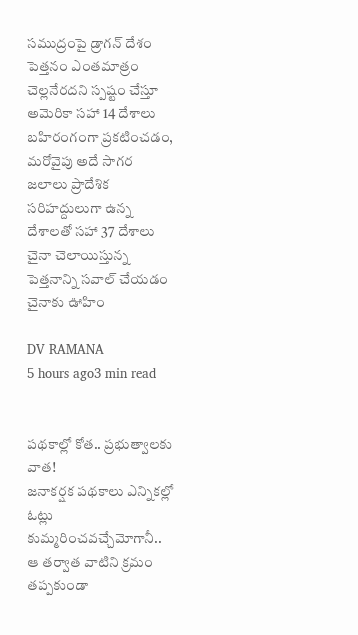సముద్రంపై డ్రాగన్ దేశం పెత్తనం ఎంతమాత్రం చెల్లనేరదని స్పష్టం చేస్తూ అమెరికా సహా 14 దేశాలు బహిరంగంగా ప్రకటించడం, మరోవైపు అదే సాగర జలాలు ప్రాదేశిక సరిహద్దులుగా ఉన్న దేశాలతో సహా 37 దేశాలు చైనా చెలాయిస్తున్న పెత్తనాన్ని సవాల్ చేయడం చైనాకు ఊహిం

DV RAMANA
5 hours ago3 min read


పథకాల్లో కోత.. ప్రభుత్వాలకు వాత!
జనాకర్షక పథకాలు ఎన్నికల్లో ఓట్లు కుమ్మరించవచ్చేమోగానీ.. ఆ తర్వాత వాటిని క్రమం తప్పకుండా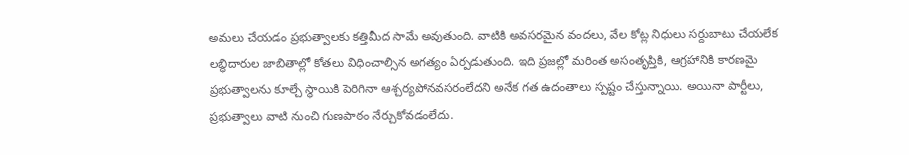అమలు చేయడం ప్రభుత్వాలకు కత్తిమీద సామే అవుతుంది. వాటికి అవసరమైన వందలు, వేల కోట్ల నిధులు సర్దుబాటు చేయలేక లబ్ధిదారుల జాబితాల్లో కోతలు విధించాల్సిన అగత్యం ఏర్పడుతుంది. ఇది ప్రజల్లో మరింత అసంతృప్తికి, ఆగ్రహానికి కారణమై ప్రభుత్వాలను కూల్చే స్థాయికి పెరిగినా ఆశ్చర్యపోనవసరంలేదని అనేక గత ఉదంతాలు స్పష్టం చేస్తున్నాయి. అయినా పార్టీలు, ప్రభుత్వాలు వాటి నుంచి గుణపాఠం నేర్చుకోవడంలేదు.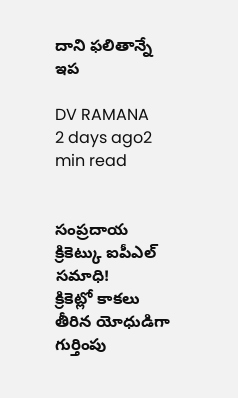దాని ఫలితాన్నే ఇప

DV RAMANA
2 days ago2 min read


సంప్రదాయ క్రికెట్కు ఐపీఎల్ సమాధి!
క్రికెట్లో కాకలు తీరిన యోధుడిగా గుర్తింపు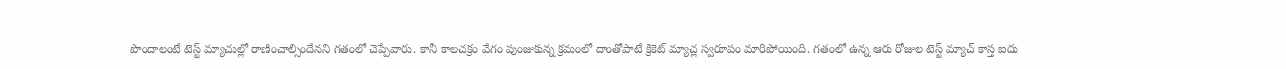పొందాలంటే టెస్ట్ మ్యాచుల్లో రాణించాల్సిందేనని గతంలో చెప్పేవారు. కానీ కాలచక్రం వేగం పుంజుకున్న క్రమంలో దాంతోపాటే క్రికెట్ మ్యాచ్ల స్వరూపం మారిపోయింది. గతంలో ఉన్న ఆరు రోజుల టెస్ట్ మ్యాచ్ కాస్త ఐదు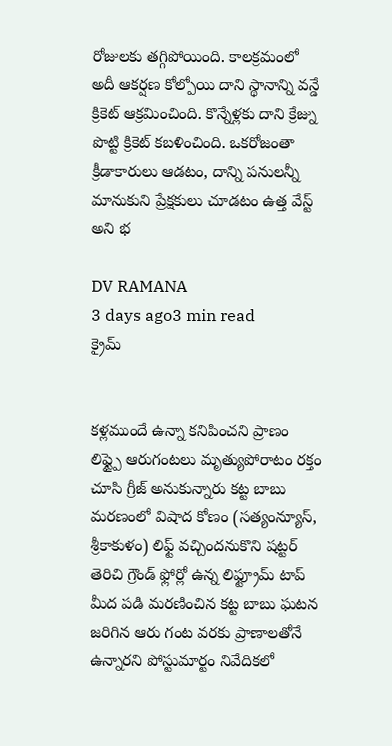రోజులకు తగ్గిపోయింది. కాలక్రమంలో అదీ ఆకర్షణ కోల్పోయి దాని స్థానాన్ని వన్డే క్రికెట్ ఆక్రమించింది. కొన్నేళ్లకు దాని క్రేజ్ను పొట్టి క్రికెట్ కబళించింది. ఒకరోజంతా క్రీడాకారులు ఆడటం, దాన్ని పనులన్నీ మానుకుని ప్రేక్షకులు చూడటం ఉత్త వేస్ట్ అని భ

DV RAMANA
3 days ago3 min read
క్రైమ్


కళ్లముందే ఉన్నా కనిపించని ప్రాణం
లిఫ్ట్పై ఆరుగంటలు మృత్యుపోరాటం రక్తం చూసి గ్రీజ్ అనుకున్నారు కట్ట బాబు మరణంలో విషాద కోణం (సత్యంన్యూస్, శ్రీకాకుళం) లిఫ్ట్ వచ్చిందనుకొని షట్టర్ తెరిచి గ్రౌండ్ ఫ్లోర్లో ఉన్న లిఫ్ట్రూమ్ టాప్ మీద పడి మరణించిన కట్ట బాబు ఘటన జరిగిన ఆరు గంట వరకు ప్రాణాలతోనే ఉన్నారని పోస్టుమార్టం నివేదికలో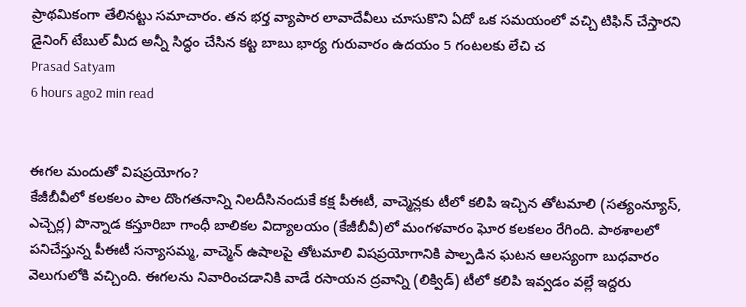ప్రాథమికంగా తేలినట్టు సమాచారం. తన భర్త వ్యాపార లావాదేవీలు చూసుకొని ఏదో ఒక సమయంలో వచ్చి టిఫిన్ చేస్తారని డైనింగ్ టేబుల్ మీద అన్నీ సిద్ధం చేసిన కట్ట బాబు భార్య గురువారం ఉదయం 5 గంటలకు లేచి చ
Prasad Satyam
6 hours ago2 min read


ఈగల మందుతో విషప్రయోగం?
కేజీబీవీలో కలకలం పాల దొంగతనాన్ని నిలదీసినందుకే కక్ష పీఈటీ, వాచ్మెన్లకు టీలో కలిపి ఇచ్చిన తోటమాలి (సత్యంన్యూస్, ఎచ్చెర్ల) పొన్నాడ కస్తూరిబా గాంధీ బాలికల విద్యాలయం (కేజీబీవీ)లో మంగళవారం ఘోర కలకలం రేగింది. పాఠశాలలో పనిచేస్తున్న పీఈటీ సన్యాసమ్మ, వాచ్మెన్ ఉషాలపై తోటమాలి విషప్రయోగానికి పాల్పడిన ఘటన ఆలస్యంగా బుధవారం వెలుగులోకి వచ్చింది. ఈగలను నివారించడానికి వాడే రసాయన ద్రవాన్ని (లిక్విడ్) టీలో కలిపి ఇవ్వడం వల్లే ఇద్దరు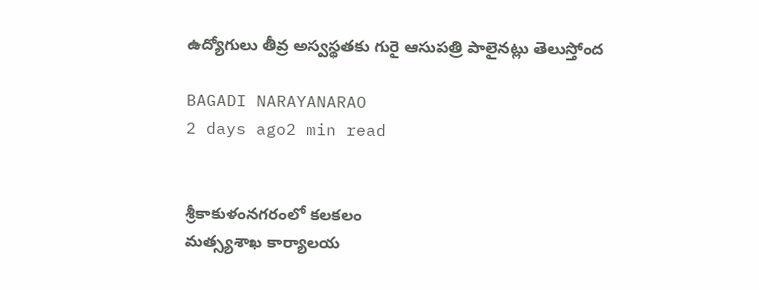ఉద్యోగులు తీవ్ర అస్వస్థతకు గురై ఆసుపత్రి పాలైనట్లు తెలుస్తోంద

BAGADI NARAYANARAO
2 days ago2 min read


శ్రీకాకుళంనగరంలో కలకలం
మత్స్యశాఖ కార్యాలయ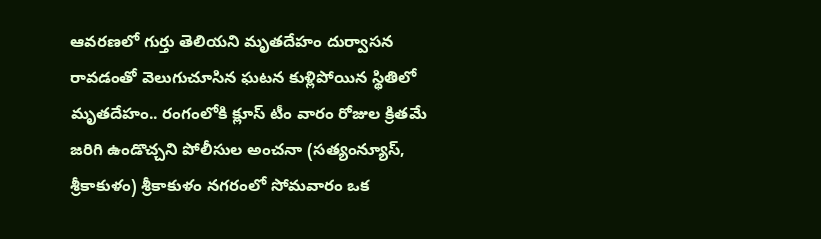ఆవరణలో గుర్తు తెలియని మృతదేహం దుర్వాసన రావడంతో వెలుగుచూసిన ఘటన కుళ్లిపోయిన స్థితిలో మృతదేహం.. రంగంలోకి క్లూస్ టీం వారం రోజుల క్రితమే జరిగి ఉండొచ్చని పోలీసుల అంచనా (సత్యంన్యూస్, శ్రీకాకుళం) శ్రీకాకుళం నగరంలో సోమవారం ఒక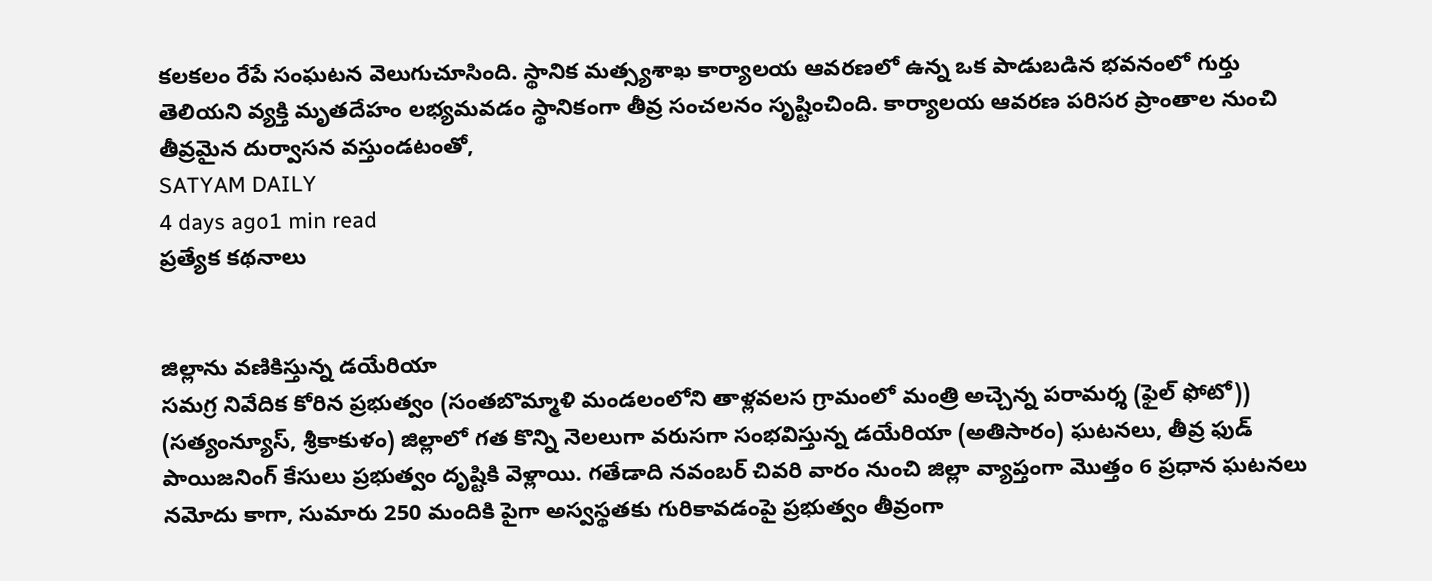కలకలం రేపే సంఘటన వెలుగుచూసింది. స్థానిక మత్స్యశాఖ కార్యాలయ ఆవరణలో ఉన్న ఒక పాడుబడిన భవనంలో గుర్తు తెలియని వ్యక్తి మృతదేహం లభ్యమవడం స్థానికంగా తీవ్ర సంచలనం సృష్టించింది. కార్యాలయ ఆవరణ పరిసర ప్రాంతాల నుంచి తీవ్రమైన దుర్వాసన వస్తుండటంతో,
SATYAM DAILY
4 days ago1 min read
ప్రత్యేక కథనాలు


జిల్లాను వణికిస్తున్న డయేరియా
సమగ్ర నివేదిక కోరిన ప్రభుత్వం (సంతబొమ్మాళి మండలంలోని తాళ్లవలస గ్రామంలో మంత్రి అచ్చెన్న పరామర్శ (ఫైల్ ఫోటో)) (సత్యంన్యూస్, శ్రీకాకుళం) జిల్లాలో గత కొన్ని నెలలుగా వరుసగా సంభవిస్తున్న డయేరియా (అతిసారం) ఘటనలు, తీవ్ర ఫుడ్ పాయిజనింగ్ కేసులు ప్రభుత్వం దృష్టికి వెళ్లాయి. గతేడాది నవంబర్ చివరి వారం నుంచి జిల్లా వ్యాప్తంగా మొత్తం 6 ప్రధాన ఘటనలు నమోదు కాగా, సుమారు 250 మందికి పైగా అస్వస్థతకు గురికావడంపై ప్రభుత్వం తీవ్రంగా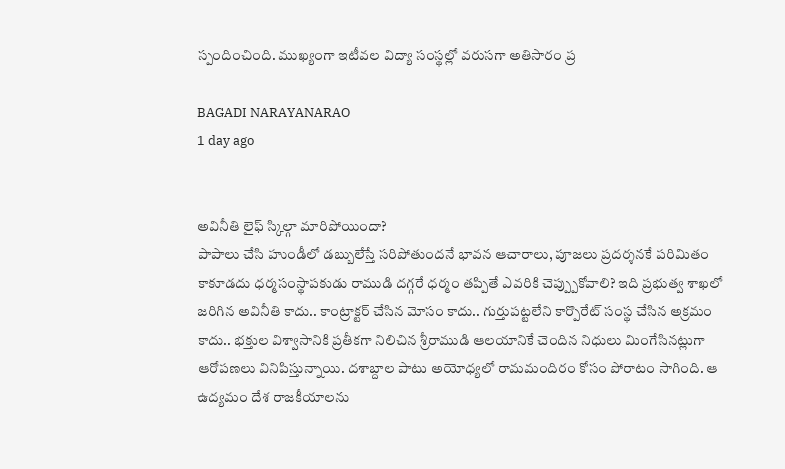స్పందించింది. ముఖ్యంగా ఇటీవల విద్యా సంస్థల్లో వరుసగా అతిసారం ప్ర

BAGADI NARAYANARAO
1 day ago


అవినీతి లైఫ్ స్కిల్గా మారిపోయిందా?
పాపాలు చేసి హుండీలో డబ్బులేస్తే సరిపోతుందనే భావన ఆచారాలు, పూజలు ప్రదర్శనకే పరిమితం కాకూడదు ధర్మసంస్థాపకుడు రాముడి దగ్గరే ధర్మం తప్పితే ఎవరికి చెప్ప్పుకోవాలి? ఇది ప్రభుత్వ శాఖలో జరిగిన అవినీతి కాదు.. కాంట్రాక్టర్ చేసిన మోసం కాదు.. గుర్తుపట్టలేని కార్పొరేట్ సంస్థ చేసిన అక్రమం కాదు.. భక్తుల విశ్వాసానికి ప్రతీకగా నిలిచిన శ్రీరాముడి ఆలయానికే చెందిన నిధులు మింగేసినట్లుగా ఆరోపణలు వినిపిస్తున్నాయి. దశాబ్దాల పాటు అయోధ్యలో రామమందిరం కోసం పోరాటం సాగింది. ఆ ఉద్యమం దేశ రాజకీయాలను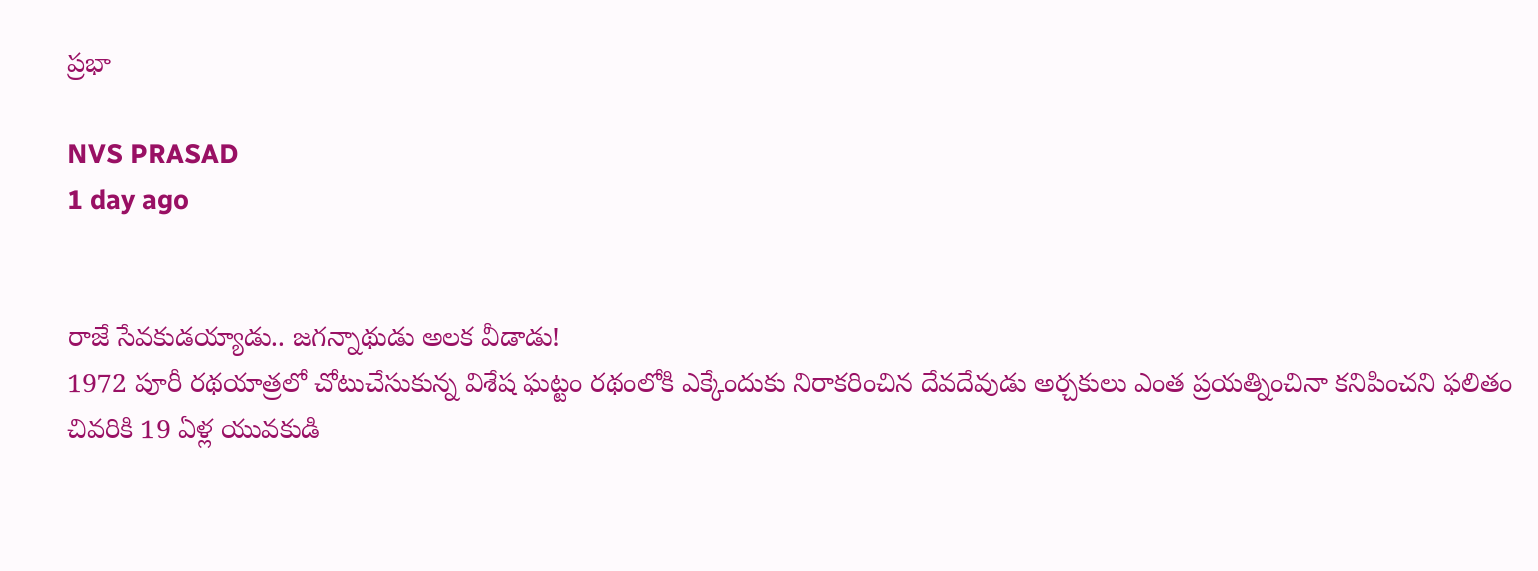ప్రభా

NVS PRASAD
1 day ago


రాజే సేవకుడయ్యాడు.. జగన్నాథుడు అలక వీడాడు!
1972 పూరీ రథయాత్రలో చోటుచేసుకున్న విశేష ఘట్టం రథంలోకి ఎక్కేందుకు నిరాకరించిన దేవదేవుడు అర్చకులు ఎంత ప్రయత్నించినా కనిపించని ఫలితం చివరికి 19 ఏళ్ల యువకుడి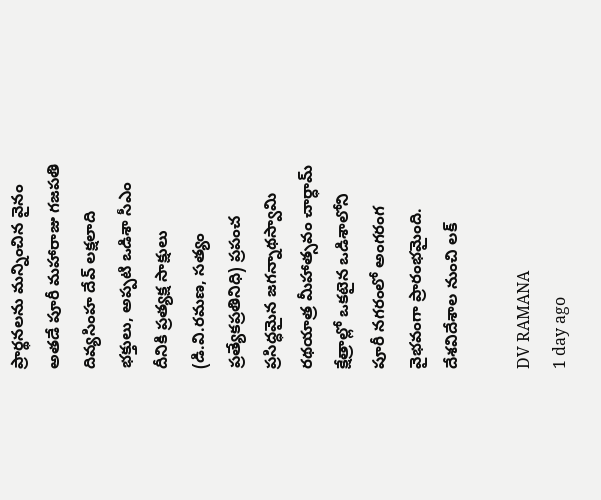ప్రార్థనలను మన్నించిన వైనం అతడే పూరీ మహారాజు గజపతి దివ్యసింహ దేవ్ లక్షలాది భక్తులు, అప్పటి ఒడిశా సీఎం దీనికి ప్రత్యక్ష సాక్షులు (డి.వి.రమణ, సత్యం ప్రత్యేకప్రతినిధి) ప్రపంచ ప్రసిద్ధమైన జగన్నాథస్వామి రథయాత్ర మీహాత్సవం చార్ధామ్ క్షేత్రాల్లో ఒకటైన ఒడిశాలోని పూరీ నగరంలో అంగరంగ వైభవంగా ప్రారంభమైంది. దేశవిదేశాల నుంచి లక్

DV RAMANA
1 day ago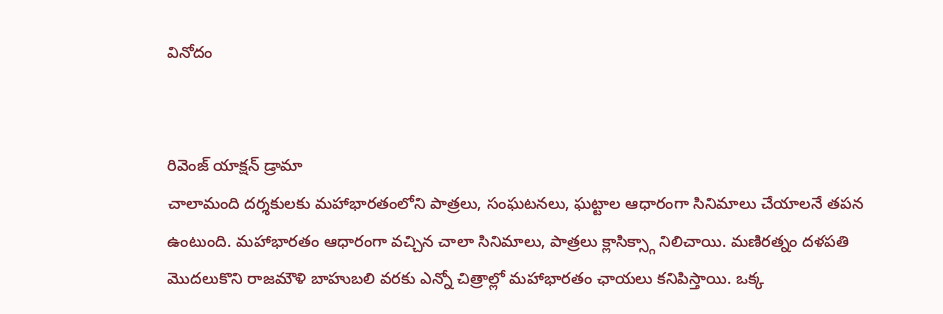వినోదం


రివెంజ్ యాక్షన్ డ్రామా
చాలామంది దర్శకులకు మహాభారతంలోని పాత్రలు, సంఘటనలు, ఘట్టాల ఆధారంగా సినిమాలు చేయాలనే తపన ఉంటుంది. మహాభారతం ఆధారంగా వచ్చిన చాలా సినిమాలు, పాత్రలు క్లాసిక్స్గా నిలిచాయి. మణిరత్నం దళపతి మొదలుకొని రాజమౌళి బాహుబలి వరకు ఎన్నో చిత్రాల్లో మహాభారతం ఛాయలు కనిపిస్తాయి. ఒక్క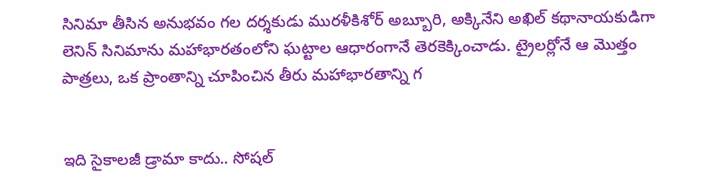సినిమా తీసిన అనుభవం గల దర్శకుడు మురళీకిశోర్ అబ్బూరి, అక్కినేని అఖిల్ కథానాయకుడిగా లెనిన్ సినిమాను మహాభారతంలోని ఘట్టాల ఆధారంగానే తెరకెక్కించాడు. ట్రైలర్లోనే ఆ మొత్తం పాత్రలు, ఒక ప్రాంతాన్ని చూపించిన తీరు మహాభారతాన్ని గ


ఇది సైకాలజీ డ్రామా కాదు.. సోషల్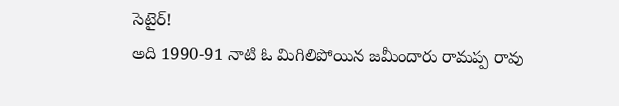సెటైర్!
అది 1990-91 నాటి ఓ మిగిలిపోయిన జమీందారు రామప్ప రావు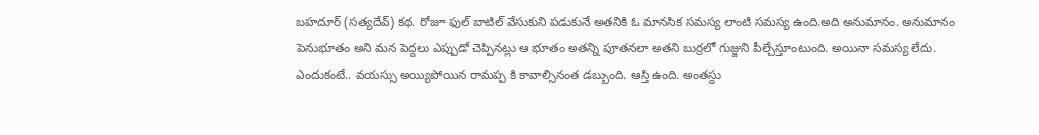బహదూర్ (సత్యదేవ్) కథ. రోజూ ఫుల్ బాటిల్ వేసుకుని పడుకునే అతనికి ఓ మానసిక సమస్య లాంటి సమస్య ఉంది.అది అనుమానం. అనుమానం పెనుభూతం అని మన పెద్దలు ఎప్పుడో చెప్పినట్లు ఆ భూతం అతన్ని పూతనలా అతని బుర్రలో గుజ్జుని పీల్చేస్తూంటుంది. అయినా సమస్య లేదు. ఎందుకంటే.. వయస్సు అయ్యిపోయిన రామప్ప కి కావాల్సినంత డబ్బుంది. ఆస్తి ఉంది. అంతస్దు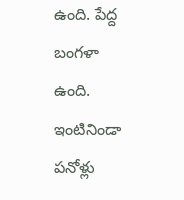ఉంది. పేద్ద బంగళా ఉంది. ఇంటినిండా పనోళ్లు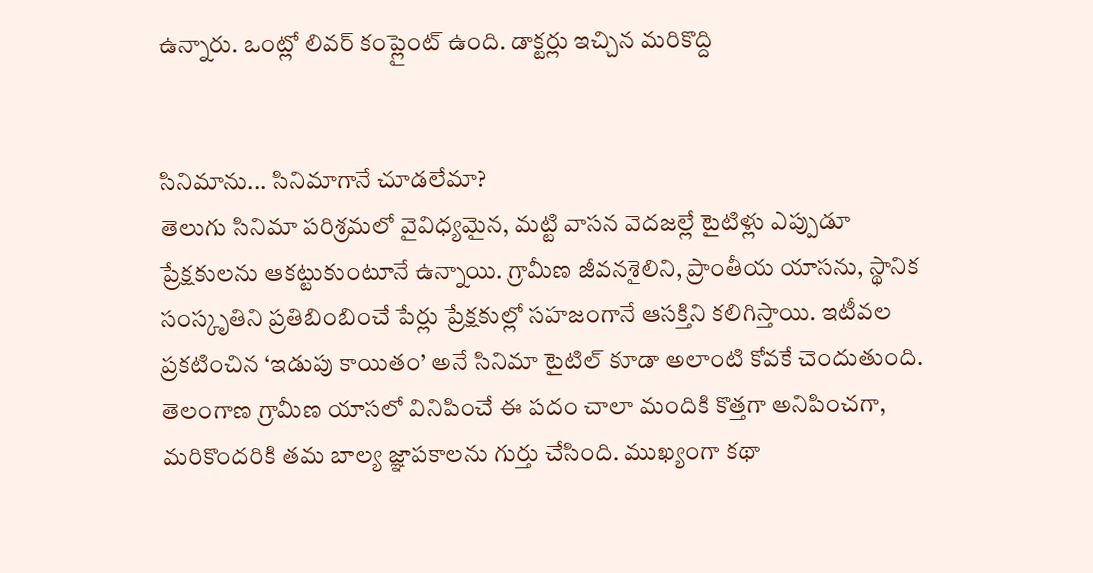ఉన్నారు. ఒంట్లో లివర్ కంప్లైంట్ ఉంది. డాక్టర్లు ఇచ్చిన మరికొద్ది


సినిమాను... సినిమాగానే చూడలేమా?
తెలుగు సినిమా పరిశ్రమలో వైవిధ్యమైన, మట్టి వాసన వెదజల్లే టైటిళ్లు ఎప్పుడూ ప్రేక్షకులను ఆకట్టుకుంటూనే ఉన్నాయి. గ్రామీణ జీవనశైలిని, ప్రాంతీయ యాసను, స్థానిక సంస్కృతిని ప్రతిబింబించే పేర్లు ప్రేక్షకుల్లో సహజంగానే ఆసక్తిని కలిగిస్తాయి. ఇటీవల ప్రకటించిన ‘ఇడుపు కాయితం’ అనే సినిమా టైటిల్ కూడా అలాంటి కోవకే చెందుతుంది. తెలంగాణ గ్రామీణ యాసలో వినిపించే ఈ పదం చాలా మందికి కొత్తగా అనిపించగా, మరికొందరికి తమ బాల్య జ్ఞాపకాలను గుర్తు చేసింది. ముఖ్యంగా కథా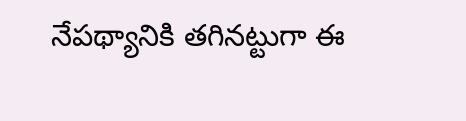నేపథ్యానికి తగినట్టుగా ఈ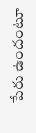పేరు ఉందంటూ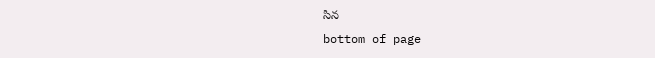సిన
bottom of page